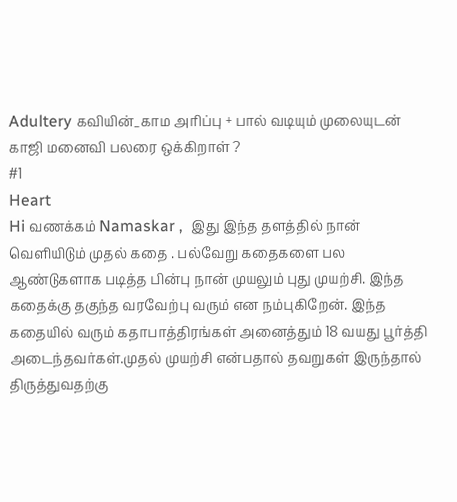Adultery கவியின்_காம அரிப்பு + பால் வடியும் முலையுடன் காஜி மனைவி பலரை ஒக்கிறாள் ?
#1
Heart
Hi வணக்கம் Namaskar ,  இது இந்த தளத்தில் நான் வெளியிடும் முதல் கதை . பல்வேறு கதைகளை பல ஆண்டுகளாக படித்த பின்பு நான் முயலும் புது முயற்சி. இந்த கதைக்கு தகுந்த வரவேற்பு வரும் என நம்புகிறேன். இந்த கதையில் வரும் கதாபாத்திரங்கள் அனைத்தும் 18 வயது பூர்த்தி அடைந்தவர்கள்.முதல் முயற்சி என்பதால் தவறுகள் இருந்தால் திருத்துவதற்கு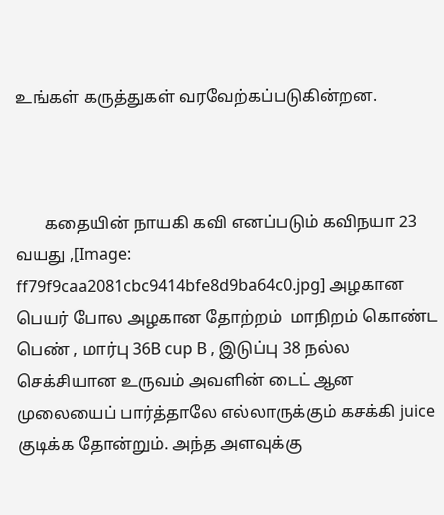உங்கள் கருத்துகள் வரவேற்கப்படுகின்றன.



       கதையின் நாயகி கவி எனப்படும் கவிநயா 23 வயது ,[Image: ff79f9caa2081cbc9414bfe8d9ba64c0.jpg] அழகான பெயர் போல அழகான தோற்றம்  மாநிறம் கொண்ட பெண் , மார்பு 36B cup B , இடுப்பு 38 நல்ல செக்சியான உருவம் அவளின் டைட் ஆன முலையைப் பார்த்தாலே எல்லாருக்கும் கசக்கி juice குடிக்க தோன்றும். அந்த அளவுக்கு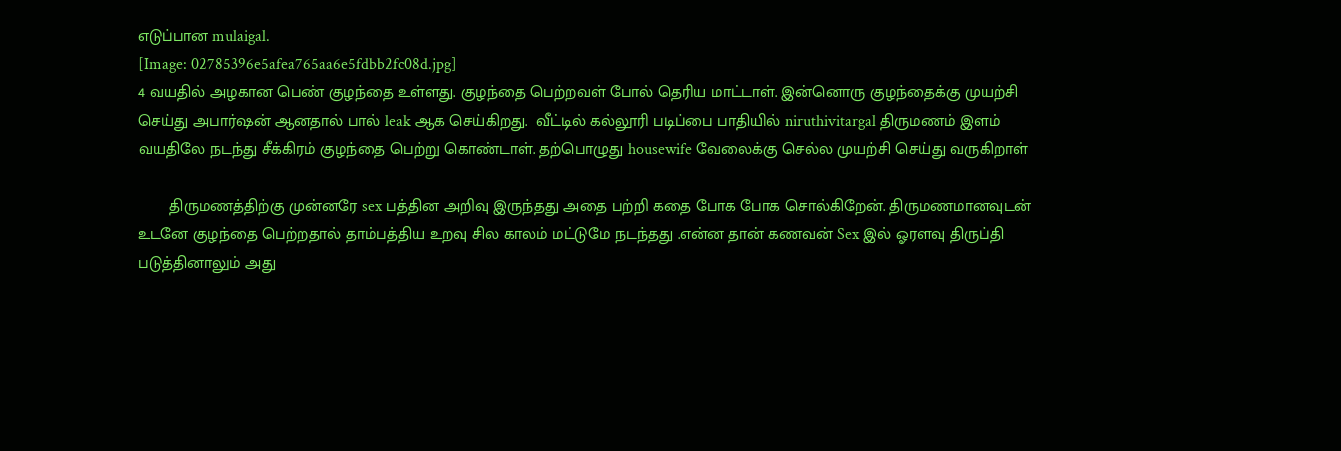எடுப்பான mulaigal.
[Image: 02785396e5afea765aa6e5fdbb2fc08d.jpg]
4 வயதில் அழகான பெண் குழந்தை உள்ளது. குழந்தை பெற்றவள் போல் தெரிய மாட்டாள். இன்னொரு குழந்தைக்கு முயற்சி செய்து அபார்ஷன் ஆனதால் பால் leak ஆக செய்கிறது.  வீட்டில் கல்லூரி படிப்பை பாதியில் niruthivitargal திருமணம் இளம் வயதிலே நடந்து சீக்கிரம் குழந்தை பெற்று கொண்டாள். தற்பொழுது housewife வேலைக்கு செல்ல முயற்சி செய்து வருகிறாள்

       திருமணத்திற்கு முன்னரே sex பத்தின அறிவு இருந்தது அதை பற்றி கதை போக போக சொல்கிறேன். திருமணமானவுடன் உடனே குழந்தை பெற்றதால் தாம்பத்திய உறவு சில காலம் மட்டுமே நடந்தது .என்ன தான் கணவன் Sex இல் ஓரளவு திருப்தி படுத்தினாலும் அது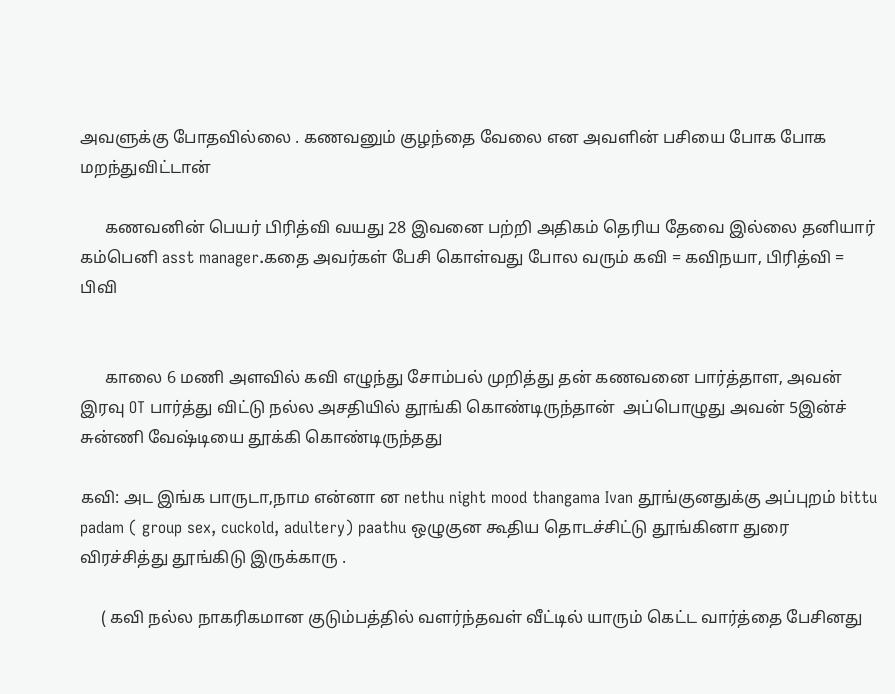அவளுக்கு போதவில்லை . கணவனும் குழந்தை வேலை என அவளின் பசியை போக போக மறந்துவிட்டான்

      கணவனின் பெயர் பிரித்வி வயது 28 இவனை பற்றி அதிகம் தெரிய தேவை இல்லை தனியார் கம்பெனி asst manager.கதை அவர்கள் பேசி கொள்வது போல வரும் கவி = கவிநயா, பிரித்வி = பிவி


      காலை 6 மணி அளவில் கவி எழுந்து சோம்பல் முறித்து தன் கணவனை பார்த்தாள, அவன் இரவு OT பார்த்து விட்டு நல்ல அசதியில் தூங்கி கொண்டிருந்தான்  அப்பொழுது அவன் 5இன்ச் சுன்ணி வேஷ்டியை தூக்கி கொண்டிருந்தது

கவி: அட இங்க பாருடா,நாம என்னா ன nethu night mood thangama Ivan தூங்குனதுக்கு அப்புறம் bittu padam ( group sex, cuckold, adultery) paathu ஒழுகுன கூதிய தொடச்சிட்டு தூங்கினா துரை விரச்சித்து தூங்கிடு இருக்காரு .

     ( கவி நல்ல நாகரிகமான குடும்பத்தில் வளர்ந்தவள் வீட்டில் யாரும் கெட்ட வார்த்தை பேசினது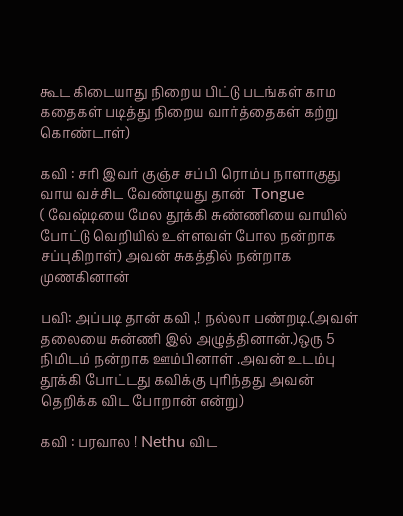கூட கிடையாது நிறைய பிட்டு படங்கள் காம கதைகள் படித்து நிறைய வார்த்தைகள் கற்று கொண்டாள்)

கவி : சரி இவர் குஞ்ச சப்பி ரொம்ப நாளாகுது வாய வச்சிட வேண்டியது தான்  Tongue
( வேஷ்டியை மேல தூக்கி சுண்ணியை வாயில் போட்டு வெறியில் உள்ளவள் போல நன்றாக சப்புகிறாள்) அவன் சுகத்தில் நன்றாக முணகினான்

பவி: அப்படி தான் கவி ,! நல்லா பண்றடி.(அவள் தலையை சுன்ணி இல் அழுத்தினான்.)ஒரு 5 நிமிடம் நன்றாக ஊம்பினாள் .அவன் உடம்பு தூக்கி போட்டது கவிக்கு புரிந்தது அவன் தெறிக்க விட போறான் என்று)

கவி : பரவால ! Nethu விட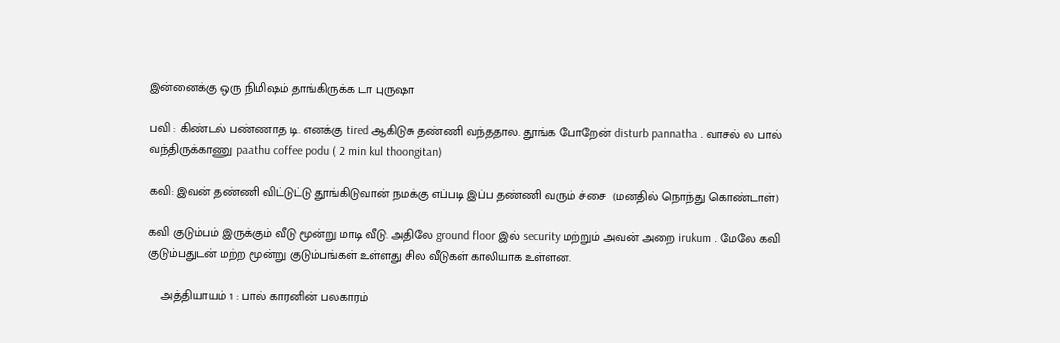இன்னைக்கு ஒரு நிமிஷம் தாங்கிருக்க டா புருஷா

பவி : கிண்டல் பண்ணாத டி. எனக்கு tired ஆகிடுசு தண்ணி வந்ததால. தூங்க போறேன் disturb pannatha . வாசல் ல பால் வந்திருக்காணு paathu coffee podu ( 2 min kul thoongitan)

கவி: இவன் தண்ணி விட்டுட்டு தூங்கிடுவான் நமக்கு எப்படி இப்ப தண்ணி வரும் ச்சை  (மனதில் நொந்து கொண்டாள்)

கவி குடும்பம் இருக்கும் வீடு மூன்று மாடி வீடு. அதிலே ground floor இல் security மற்றும் அவன் அறை irukum . மேலே கவி குடும்பதுடன் மற்ற மூன்று குடும்பங்கள் உள்ளது சில வீடுகள் காலியாக உள்ளன.

    அத்தியாயம் 1 : பால் காரனின் பலகாரம்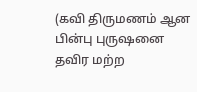(கவி திருமணம் ஆன பின்பு புருஷனை தவிர மற்ற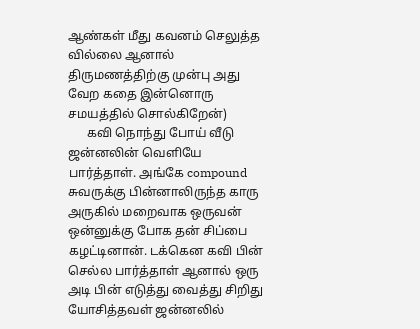ஆண்கள் மீது கவனம் செலுத்த வில்லை ஆனால் திருமணத்திற்கு முன்பு அது வேற கதை இன்னொரு சமயத்தில் சொல்கிறேன்)
      கவி நொந்து போய் வீடு ஜன்னலின் வெளியே பார்த்தாள். அங்கே compound சுவருக்கு பின்னாலிருந்த காரு அருகில் மறைவாக ஒருவன் ஒன்னுக்கு போக தன் சிப்பை கழட்டினான். டக்கென கவி பின் செல்ல பார்த்தாள் ஆனால் ஒரு அடி பின் எடுத்து வைத்து சிறிது யோசித்தவள் ஜன்னலில்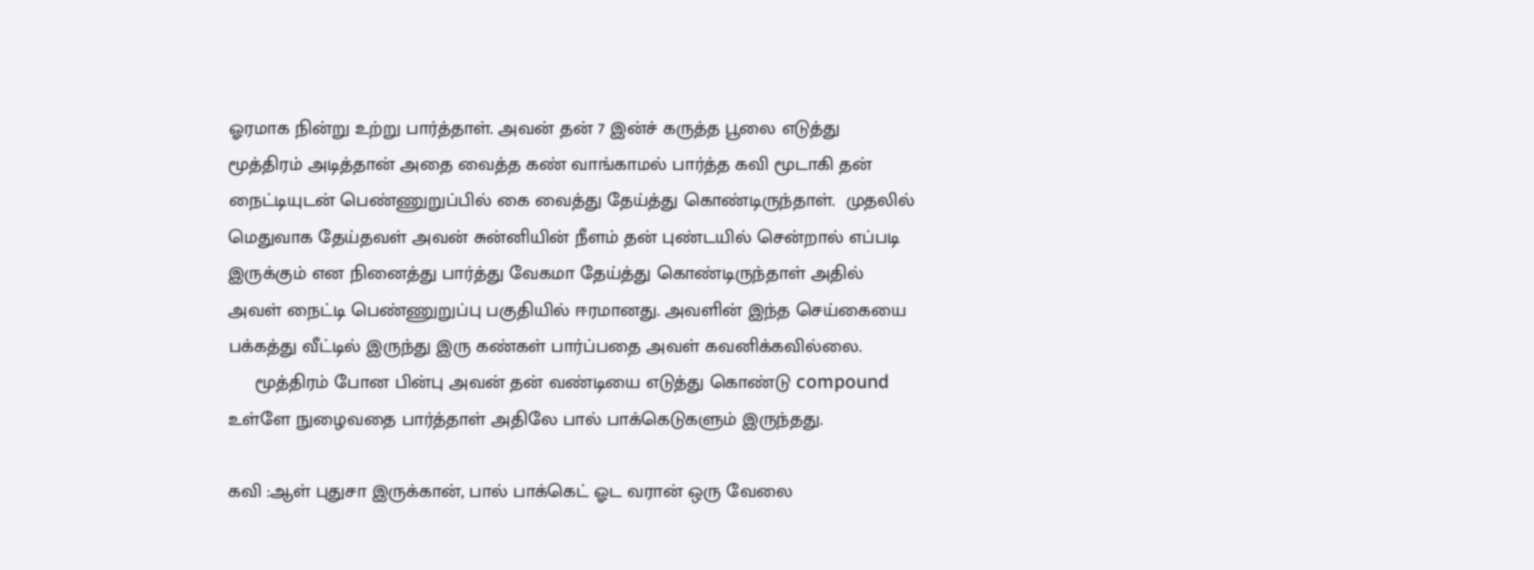ஓரமாக நின்று உற்று பார்த்தாள். அவன் தன் 7 இன்ச் கருத்த பூலை எடுத்து மூத்திரம் அடித்தான் அதை வைத்த கண் வாங்காமல் பார்த்த கவி மூடாகி தன் நைட்டியுடன் பெண்ணுறுப்பில் கை வைத்து தேய்த்து கொண்டிருந்தாள்.  முதலில் மெதுவாக தேய்தவள் அவன் சுன்னியின் நீளம் தன் புண்டயில் சென்றால் எப்படி இருக்கும் என நினைத்து பார்த்து வேகமா தேய்த்து கொண்டிருந்தாள் அதில் அவள் நைட்டி பெண்ணுறுப்பு பகுதியில் ஈரமானது. அவளின் இந்த செய்கையை பக்கத்து வீட்டில் இருந்து இரு கண்கள் பார்ப்பதை அவள் கவனிக்கவில்லை.
     மூத்திரம் போன பின்பு அவன் தன் வண்டியை எடுத்து கொண்டு compound உள்ளே நுழைவதை பார்த்தாள் அதிலே பால் பாக்கெடுகளும் இருந்தது.

கவி :ஆள் புதுசா இருக்கான், பால் பாக்கெட் ஓட வரான் ஒரு வேலை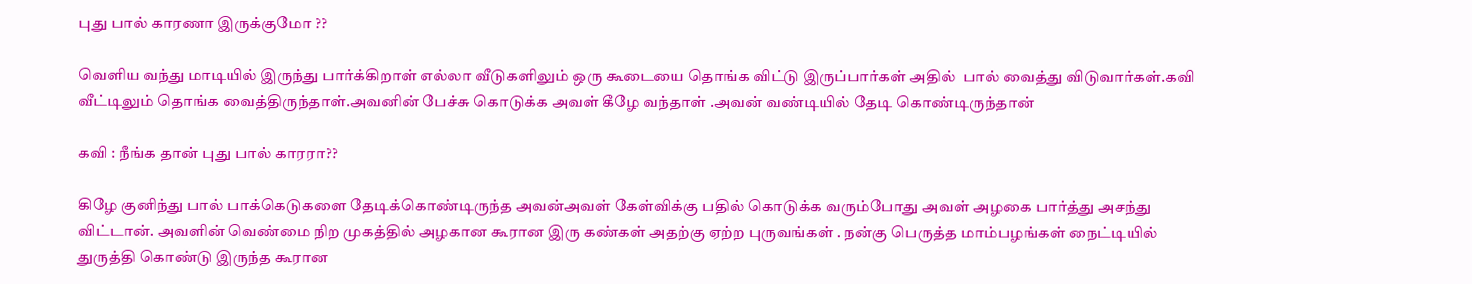புது பால் காரணா இருக்குமோ ??

வெளிய வந்து மாடியில் இருந்து பார்க்கிறாள் எல்லா வீடுகளிலும் ஒரு கூடையை தொங்க விட்டு இருப்பார்கள் அதில்  பால் வைத்து விடுவார்கள்.கவி வீட்டிலும் தொங்க வைத்திருந்தாள்.அவனின் பேச்சு கொடுக்க அவள் கீழே வந்தாள் .அவன் வண்டியில் தேடி கொண்டிருந்தான்

கவி : நீங்க தான் புது பால் காரரா??

கிழே குனிந்து பால் பாக்கெடுகளை தேடிக்கொண்டிருந்த அவன்அவள் கேள்விக்கு பதில் கொடுக்க வரும்போது அவள் அழகை பார்த்து அசந்து விட்டான். அவளின் வெண்மை நிற முகத்தில் அழகான கூரான இரு கண்கள் அதற்கு ஏற்ற புருவங்கள் . நன்கு பெருத்த மாம்பழங்கள் நைட்டியில் துருத்தி கொண்டு இருந்த கூரான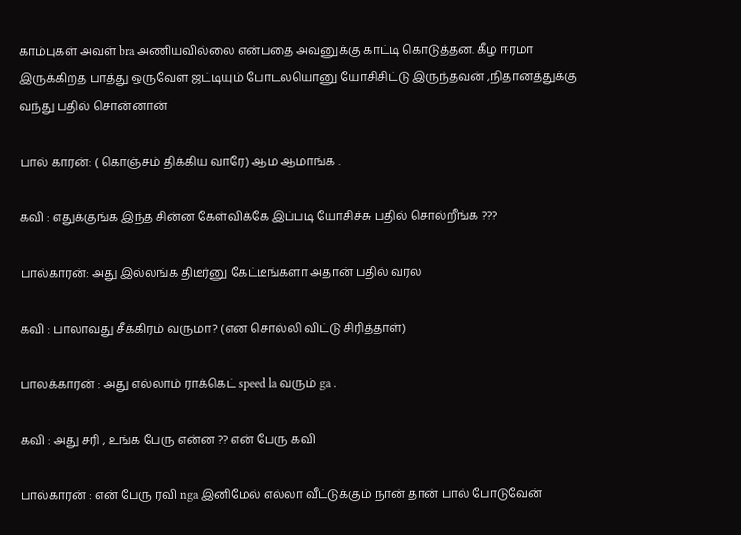காம்புகள் அவள் bra அணியவில்லை என்பதை அவனுக்கு காட்டி கொடுத்தன. கீழ ஈரமா இருக்கிறத பாத்து ஒருவேள ஜட்டியும் போடலயொனு யோசிசிட்டு இருந்தவன் ,நிதானத்துக்கு வந்து பதில் சொன்னான்

பால் காரன்: ( கொஞ்சம் திக்கிய வாரே) ஆம ஆமாங்க .

கவி : எதுக்குங்க இந்த சின்ன கேள்விக்கே இப்படி யோசிச்சு பதில் சொல்றீங்க ???

பால்காரன்: அது இல்லங்க திடீர்னு கேட்டீங்களா அதான் பதில் வரல

கவி : பாலாவது சீக்கிரம் வருமா? (என சொல்லி விட்டு சிரித்தாள்)

பாலக்காரன் : அது எல்லாம் ராக்கெட் speed la வரும் ga .

கவி : அது சரி , உங்க பேரு என்ன ?? என் பேரு கவி

பால்காரன் : என் பேரு ரவி nga இனிமேல் எல்லா வீட்டுக்கும் நான் தான் பால் போடுவேன்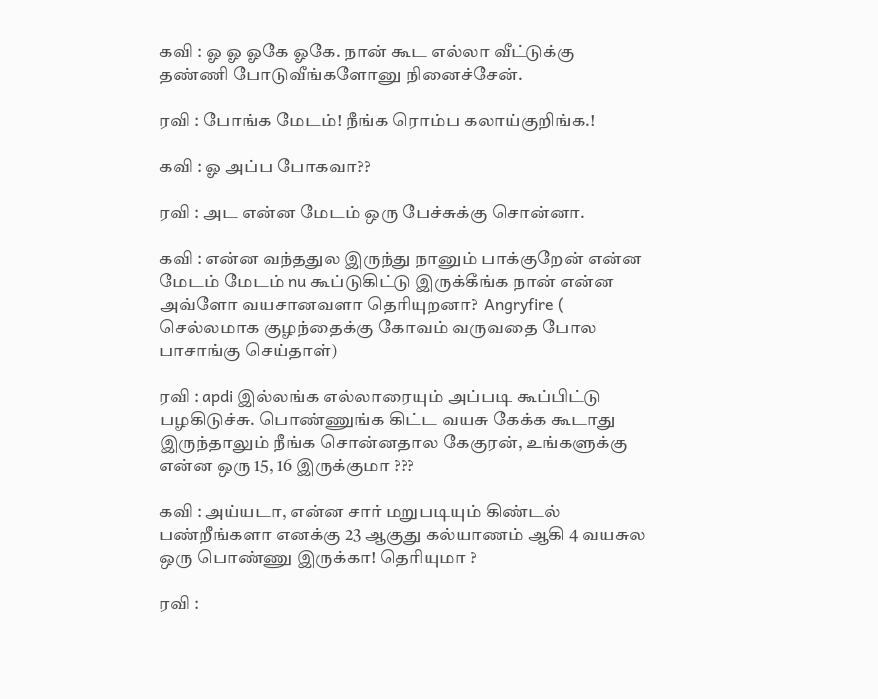கவி : ஓ ஓ ஓகே ஓகே. நான் கூட எல்லா வீட்டுக்கு தண்ணி போடுவீங்களோனு நினைச்சேன்.

ரவி : போங்க மேடம்! நீங்க ரொம்ப கலாய்குறிங்க.!

கவி : ஓ அப்ப போகவா??

ரவி : அட என்ன மேடம் ஒரு பேச்சுக்கு சொன்னா.

கவி : என்ன வந்ததுல இருந்து நானும் பாக்குறேன் என்ன மேடம் மேடம் nu கூப்டுகிட்டு இருக்கீங்க நான் என்ன அவ்ளோ வயசானவளா தெரியுறனா?  Angryfire ( செல்லமாக குழந்தைக்கு கோவம் வருவதை போல பாசாங்கு செய்தாள்)

ரவி : apdi இல்லங்க எல்லாரையும் அப்படி கூப்பிட்டு பழகிடுச்சு. பொண்ணுங்க கிட்ட வயசு கேக்க கூடாது இருந்தாலும் நீங்க சொன்னதால கேகுரன், உங்களுக்கு என்ன ஒரு 15, 16 இருக்குமா ???

கவி : அய்யடா, என்ன சார் மறுபடியும் கிண்டல் பண்றீங்களா எனக்கு 23 ஆகுது கல்யாணம் ஆகி 4 வயசுல ஒரு பொண்ணு இருக்கா! தெரியுமா ?

ரவி :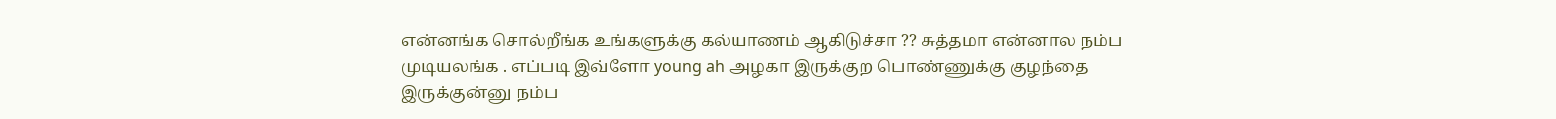என்னங்க சொல்றீங்க உங்களுக்கு கல்யாணம் ஆகிடுச்சா ?? சுத்தமா என்னால நம்ப முடியலங்க . எப்படி இவ்ளோ young ah அழகா இருக்குற பொண்ணுக்கு குழந்தை இருக்குன்னு நம்ப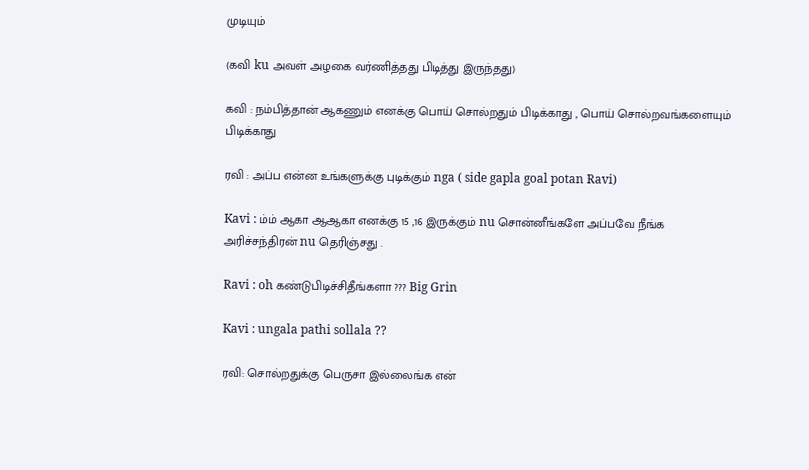முடியும்

(கவி ku அவள் அழகை வர்ணித்தது பிடித்து இருந்தது)

கவி : நம்பித்தான் ஆகணும் எனக்கு பொய் சொல்றதும் பிடிக்காது , பொய் சொல்றவங்களையும் பிடிக்காது

ரவி : அப்ப என்ன உங்களுக்கு புடிக்கும் nga ( side gapla goal potan Ravi)

Kavi : ம்ம் ஆகா ஆஆகா எனக்கு 15 ,16 இருக்கும் nu சொன்னீங்களே அப்பவே நீங்க அரிச்சந்திரன் nu தெரிஞ்சது .

Ravi : oh கண்டுபிடிச்சிதீங்களா ??? Big Grin

Kavi : ungala pathi sollala ??

ரவி: சொல்றதுக்கு பெருசா இல்லைங்க என்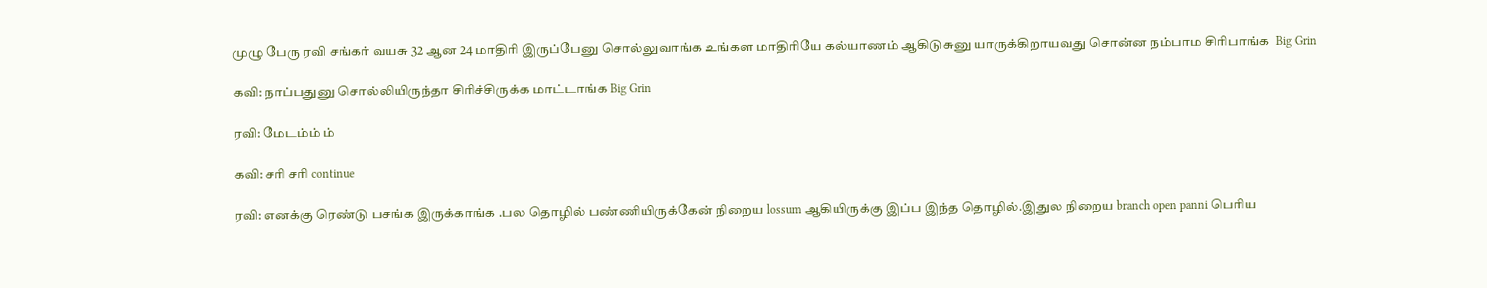முழு பேரு ரவி சங்கர் வயசு 32 ஆன 24 மாதிரி இருப்பேனு சொல்லுவாங்க உங்கள மாதிரியே கல்யாணம் ஆகிடுசுனு யாருக்கிறாயவது சொன்ன நம்பாம சிரிபாங்க  Big Grin

கவி: நாப்பதுனு சொல்லியிருந்தா சிரிச்சிருக்க மாட்டாங்க Big Grin

ரவி: மேடம்ம் ம்

கவி: சரி சரி continue

ரவி: எனக்கு ரெண்டு பசங்க இருக்காங்க .பல தொழில் பண்ணியிருக்கேன் நிறைய lossum ஆகியிருக்கு இப்ப இந்த தொழில்.இதுல நிறைய branch open panni பெரிய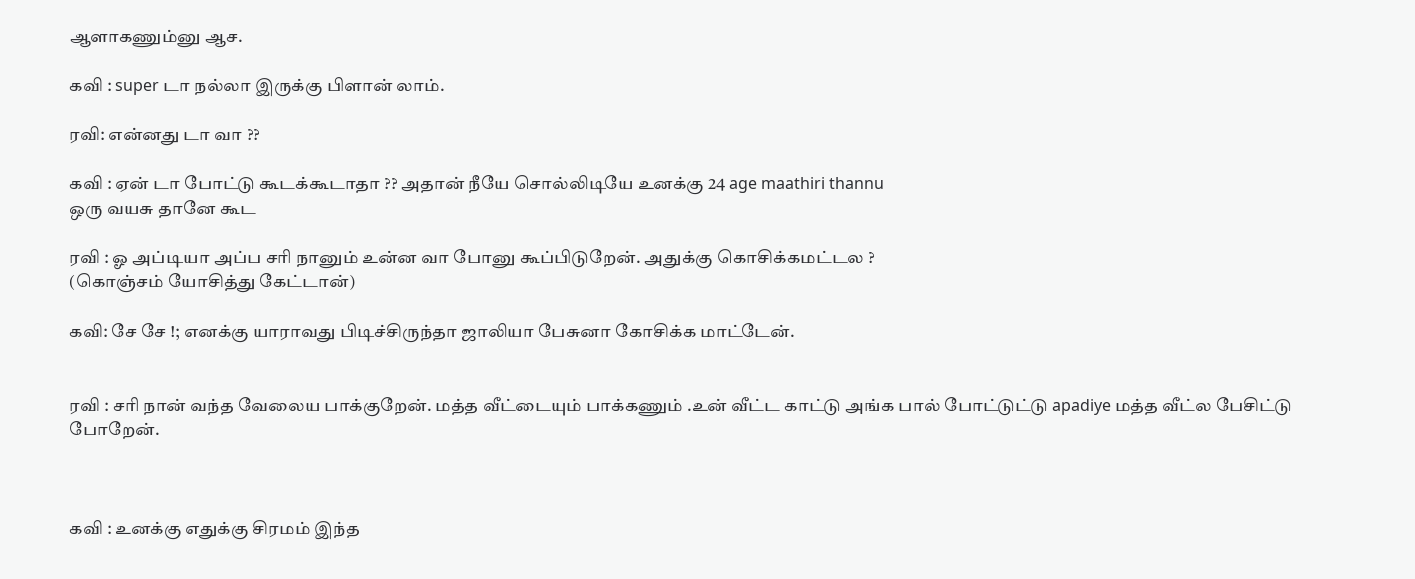ஆளாகணும்னு ஆச.

கவி : super டா நல்லா இருக்கு பிளான் லாம்.

ரவி: என்னது டா வா ??

கவி : ஏன் டா போட்டு கூடக்கூடாதா ?? அதான் நீயே சொல்லிடியே உனக்கு 24 age maathiri thannu
ஒரு வயசு தானே கூட

ரவி : ஓ அப்டியா அப்ப சரி நானும் உன்ன வா போனு கூப்பிடுறேன். அதுக்கு கொசிக்கமட்டல ?
(கொஞ்சம் யோசித்து கேட்டான்)

கவி: சே சே !; எனக்கு யாராவது பிடிச்சிருந்தா ஜாலியா பேசுனா கோசிக்க மாட்டேன்.


ரவி : சரி நான் வந்த வேலைய பாக்குறேன். மத்த வீட்டையும் பாக்கணும் .உன் வீட்ட காட்டு அங்க பால் போட்டுட்டு apadiye மத்த வீட்ல பேசிட்டு போறேன்.



கவி : உனக்கு எதுக்கு சிரமம் இந்த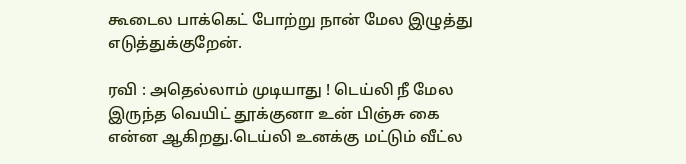கூடைல பாக்கெட் போற்று நான் மேல இழுத்து எடுத்துக்குறேன்.

ரவி : அதெல்லாம் முடியாது ! டெய்லி நீ மேல இருந்த வெயிட் தூக்குனா உன் பிஞ்சு கை என்ன ஆகிறது.டெய்லி உனக்கு மட்டும் வீட்ல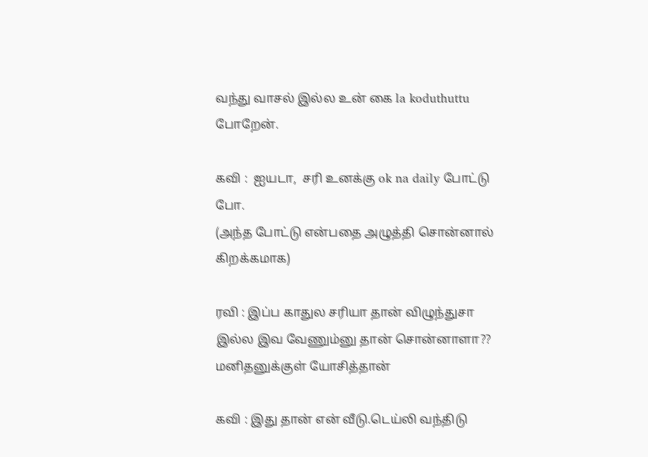வந்து வாசல் இல்ல உன் கை la koduthuttu போறேன்.

கவி :  ஐயடா,  சரி உனக்கு ok na daily போட்டு போ.
(அந்த போட்டு என்பதை அழுத்தி சொன்னால் கிறக்கமாக)

ரவி : இப்ப காதுல சரியா தான் விழுந்துசா இல்ல இவ வேணும்னு தான் சொன்னாளா?? மனிதனுக்குள் யோசித்தான்

கவி : இது தான் என் வீடு.டெய்லி வந்திடு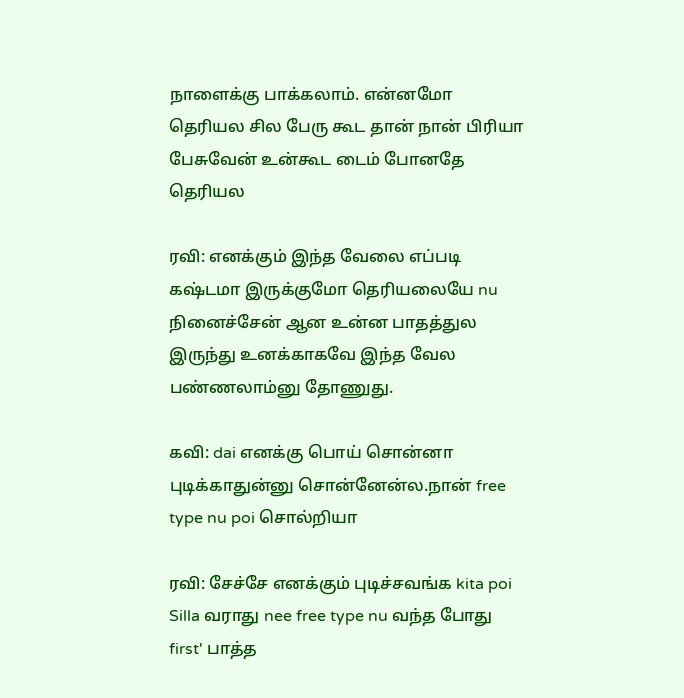நாளைக்கு பாக்கலாம். என்னமோ தெரியல சில பேரு கூட தான் நான் பிரியா பேசுவேன் உன்கூட டைம் போனதே தெரியல

ரவி: எனக்கும் இந்த வேலை எப்படி கஷ்டமா இருக்குமோ தெரியலையே nu நினைச்சேன் ஆன உன்ன பாதத்துல இருந்து உனக்காகவே இந்த வேல பண்ணலாம்னு தோணுது.

கவி: dai எனக்கு பொய் சொன்னா புடிக்காதுன்னு சொன்னேன்ல.நான் free type nu poi சொல்றியா

ரவி: சேச்சே எனக்கும் புடிச்சவங்க kita poi Silla வராது nee free type nu வந்த போது first' பாத்த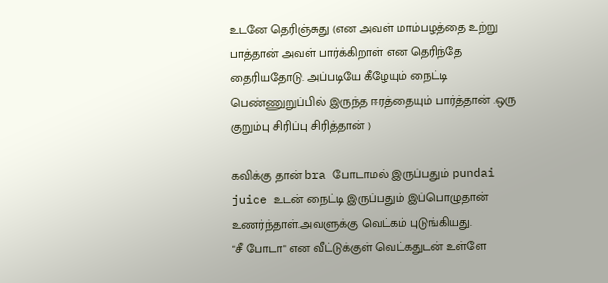உடனே தெரிஞ்சுது (என அவள் மாம்பழத்தை உற்று பாத்தான் அவள் பார்க்கிறாள் என தெரிந்தே தைரியதோடு. அப்படியே கீழேயும் நைட்டி பெண்ணுறுப்பில் இருந்த ஈரத்தையும் பார்த்தான் .ஒரு குறும்பு சிரிப்பு சிரித்தான் )

கவிக்கு தான் bra போடாமல் இருப்பதும் pundai juice உடன் நைட்டி இருப்பதும் இப்பொழுதான் உணர்ந்தாள்.அவளுக்கு வெட்கம் புடுங்கியது.
"சீ போடா" என வீட்டுக்குள் வெட்கதுடன் உள்ளே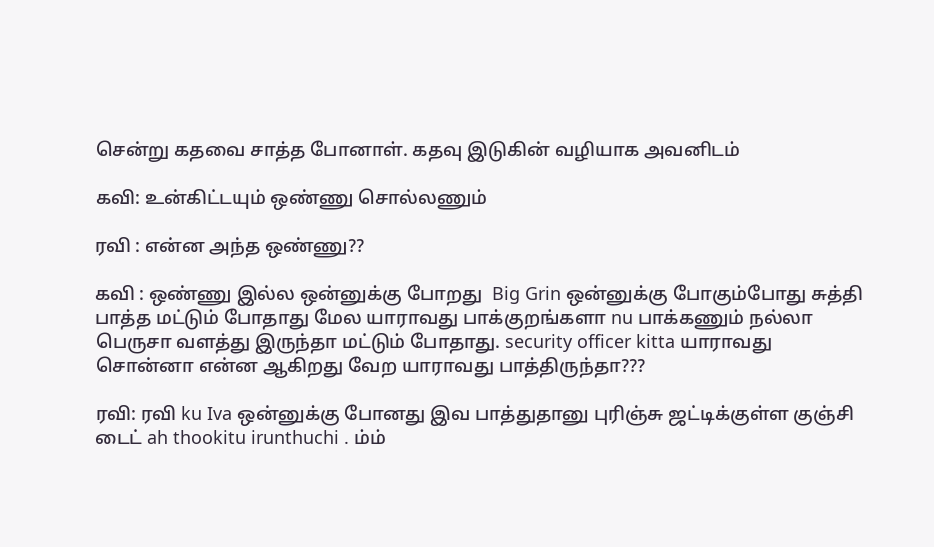சென்று கதவை சாத்த போனாள். கதவு இடுகின் வழியாக அவனிடம்

கவி: உன்கிட்டயும் ஒண்ணு சொல்லணும்

ரவி : என்ன அந்த ஒண்ணு??

கவி : ஒண்ணு இல்ல ஒன்னுக்கு போறது  Big Grin ஒன்னுக்கு போகும்போது சுத்தி பாத்த மட்டும் போதாது மேல யாராவது பாக்குறங்களா nu பாக்கணும் நல்லா பெருசா வளத்து இருந்தா மட்டும் போதாது. security officer kitta யாராவது சொன்னா என்ன ஆகிறது வேற யாராவது பாத்திருந்தா???

ரவி: ரவி ku Iva ஒன்னுக்கு போனது இவ பாத்துதானு புரிஞ்சு ஜட்டிக்குள்ள குஞ்சி டைட் ah thookitu irunthuchi . ம்ம்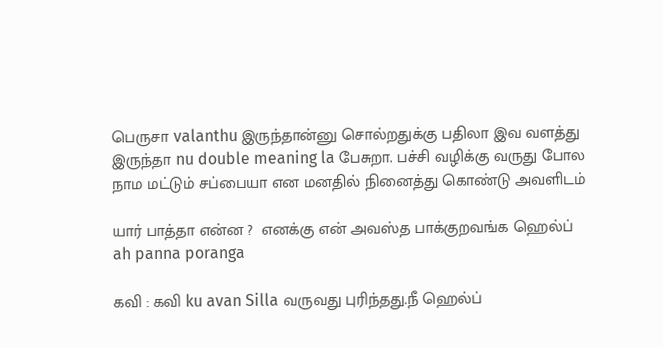பெருசா valanthu இருந்தான்னு சொல்றதுக்கு பதிலா இவ வளத்து இருந்தா nu double meaning la பேசுறா. பச்சி வழிக்கு வருது போல நாம மட்டும் சப்பையா என மனதில் நினைத்து கொண்டு அவளிடம்

யார் பாத்தா என்ன ?  எனக்கு என் அவஸ்த பாக்குறவங்க ஹெல்ப் ah panna poranga

கவி : கவி ku avan Silla வருவது புரிந்தது.நீ ஹெல்ப்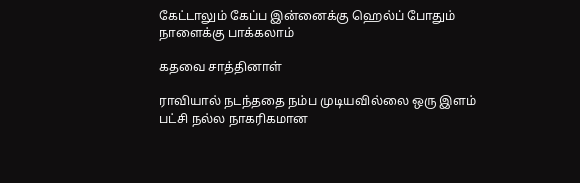கேட்டாலும் கேப்ப இன்னைக்கு ஹெல்ப் போதும் நாளைக்கு பாக்கலாம்

கதவை சாத்தினாள்

ராவியால் நடந்ததை நம்ப முடியவில்லை ஒரு இளம் பட்சி நல்ல நாகரிகமான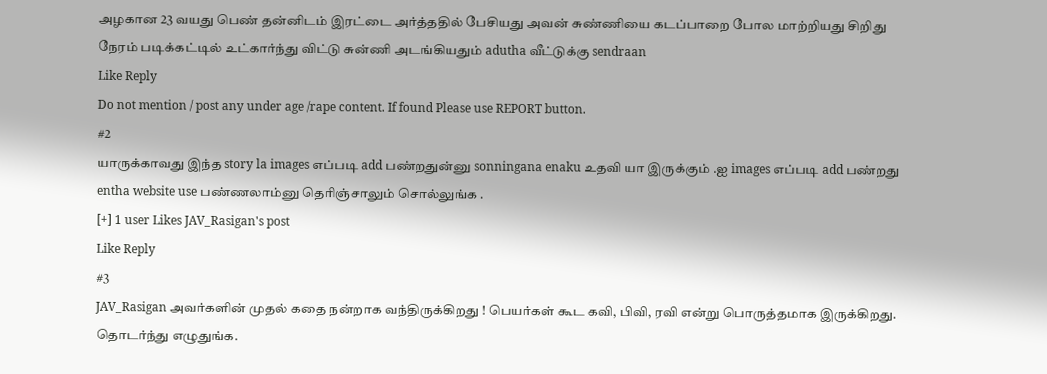அழகான 23 வயது பெண் தன்னிடம் இரட்டை அர்த்ததில் பேசியது அவன் சுண்ணியை கடப்பாறை போல மாற்றியது சிறிது நேரம் படிக்கட்டில் உட்கார்ந்து விட்டு சுன்ணி அடங்கியதும் adutha வீட்டுக்கு sendraan
Like Reply
Do not mention / post any under age /rape content. If found Please use REPORT button.
#2
யாருக்காவது இந்த story la images எப்படி add பண்றதுன்னு sonningana enaku உதவி யா இருக்கும் .ஐ images எப்படி add பண்றது entha website use பண்ணலாம்னு தெரிஞ்சாலும் சொல்லுங்க .
[+] 1 user Likes JAV_Rasigan's post
Like Reply
#3
JAV_Rasigan அவர்களின் முதல் கதை நன்றாக வந்திருக்கிறது ! பெயர்கள் கூட கவி, பிவி, ரவி என்று பொருத்தமாக இருக்கிறது. தொடர்ந்து எழுதுங்க.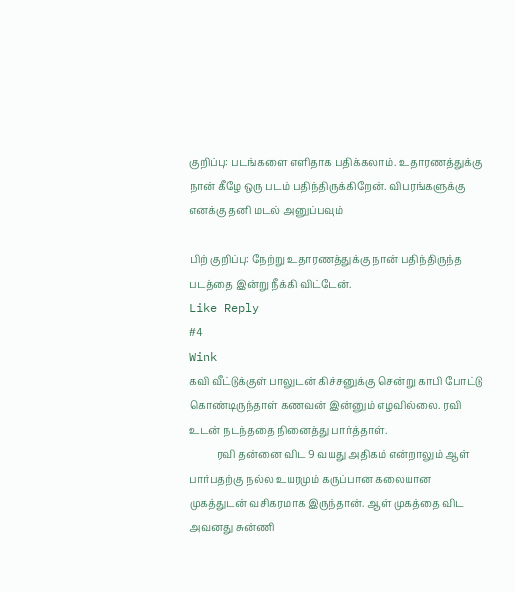குறிப்பு: படங்களை எளிதாக பதிக்கலாம். உதாரணத்துக்கு நான் கீழே ஒரு படம் பதிந்திருக்கிறேன். விபரங்களுக்கு எனக்கு தனி மடல் அனுப்பவும்

பிற் குறிப்பு: நேற்று உதாரணத்துக்கு நான் பதிந்திருந்த படத்தை இன்று நீக்கி விட்டேன்.
Like Reply
#4
Wink
கவி வீட்டுக்குள் பாலுடன் கிச்சனுக்கு சென்று காபி போட்டு கொண்டிருந்தாள் கணவன் இன்னும் எழவில்லை. ரவி உடன் நடந்ததை நினைத்து பார்த்தாள்.
           ரவி தன்னை விட 9 வயது அதிகம் என்றாலும் ஆள் பார்பதற்கு நல்ல உயரமும் கருப்பான கலையான முகத்துடன் வசிகரமாக இருந்தான். ஆள் முகத்தை விட  அவனது சுன்ணி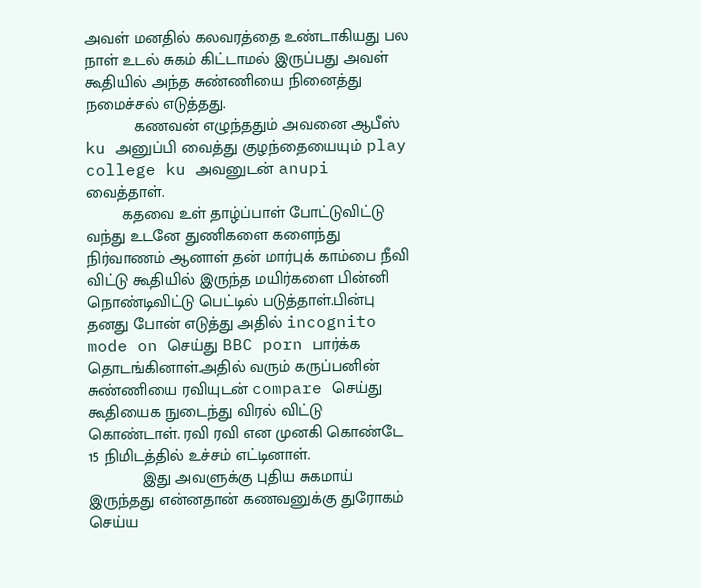அவள் மனதில் கலவரத்தை உண்டாகியது பல நாள் உடல் சுகம் கிட்டாமல் இருப்பது அவள் கூதியில் அந்த சுண்ணியை நினைத்து நமைச்சல் எடுத்தது.
           கணவன் எழுந்ததும் அவனை ஆபீஸ் ku அனுப்பி வைத்து குழந்தையையும் play college ku அவனுடன் anupi வைத்தாள்.
        கதவை உள் தாழ்ப்பாள் போட்டுவிட்டு வந்து உடனே துணிகளை களைந்து நிர்வாணம் ஆனாள் தன் மார்புக் காம்பை நீவி விட்டு கூதியில் இருந்த மயிர்களை பின்னி நொண்டிவிட்டு பெட்டில் படுத்தாள்.பின்பு தனது போன் எடுத்து அதில் incognito mode on செய்து BBC porn பார்க்க தொடங்கினாள்.அதில் வரும் கருப்பனின் சுண்ணியை ரவியுடன் compare செய்து கூதியைக நுடைந்து விரல் விட்டு கொண்டாள். ரவி ரவி என முனகி கொண்டே 15 நிமிடத்தில் உச்சம் எட்டினாள்.
            இது அவளுக்கு புதிய சுகமாய் இருந்தது என்னதான் கணவனுக்கு துரோகம் செய்ய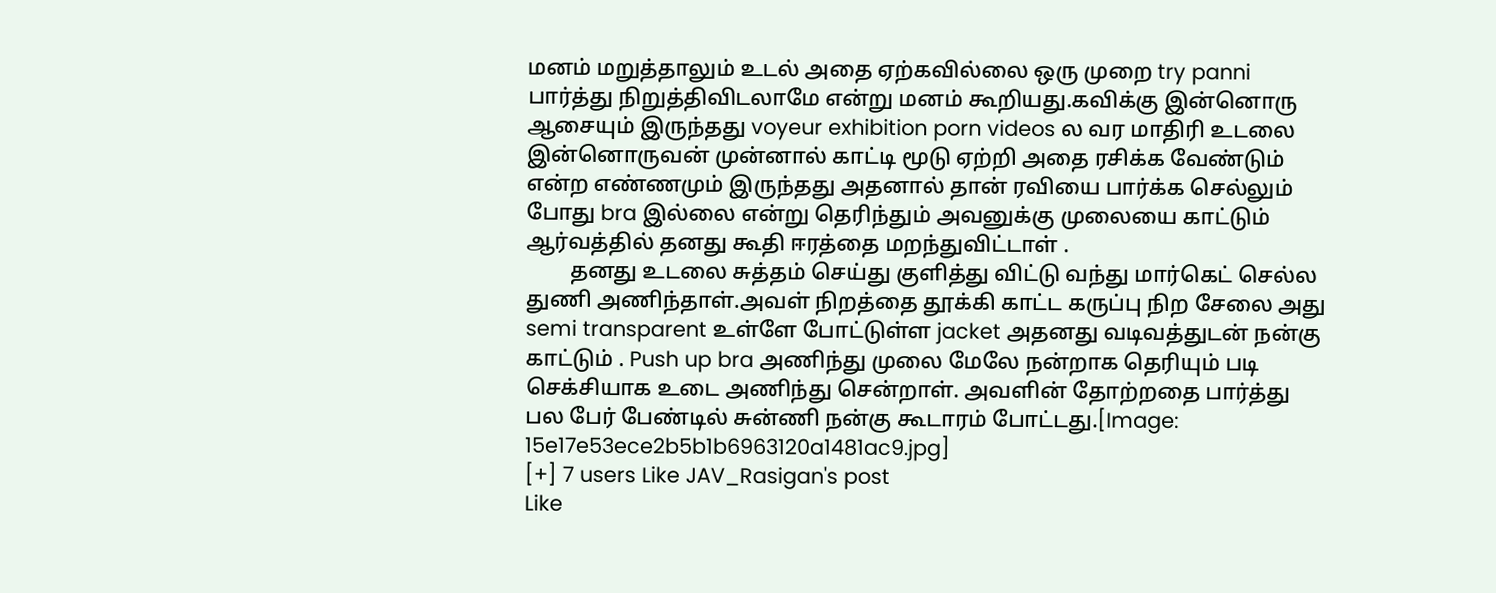மனம் மறுத்தாலும் உடல் அதை ஏற்கவில்லை ஒரு முறை try panni பார்த்து நிறுத்திவிடலாமே என்று மனம் கூறியது.கவிக்கு இன்னொரு ஆசையும் இருந்தது voyeur exhibition porn videos ல வர மாதிரி உடலை இன்னொருவன் முன்னால் காட்டி மூடு ஏற்றி அதை ரசிக்க வேண்டும் என்ற எண்ணமும் இருந்தது அதனால் தான் ரவியை பார்க்க செல்லும் போது bra இல்லை என்று தெரிந்தும் அவனுக்கு முலையை காட்டும் ஆர்வத்தில் தனது கூதி ஈரத்தை மறந்துவிட்டாள் .
        தனது உடலை சுத்தம் செய்து குளித்து விட்டு வந்து மார்கெட் செல்ல துணி அணிந்தாள்.அவள் நிறத்தை தூக்கி காட்ட கருப்பு நிற சேலை அது semi transparent உள்ளே போட்டுள்ள jacket அதனது வடிவத்துடன் நன்கு காட்டும் . Push up bra அணிந்து முலை மேலே நன்றாக தெரியும் படி செக்சியாக உடை அணிந்து சென்றாள். அவளின் தோற்றதை பார்த்து பல பேர் பேண்டில் சுன்ணி நன்கு கூடாரம் போட்டது.[Image: 15e17e53ece2b5b1b6963120a1481ac9.jpg]
[+] 7 users Like JAV_Rasigan's post
Like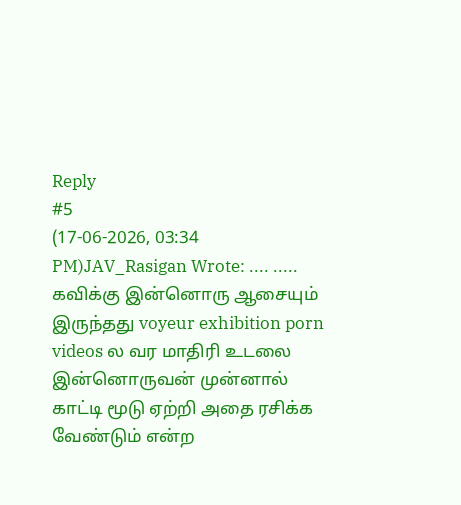Reply
#5
(17-06-2026, 03:34 PM)JAV_Rasigan Wrote: .... .....
கவிக்கு இன்னொரு ஆசையும் இருந்தது voyeur exhibition porn videos ல வர மாதிரி உடலை இன்னொருவன் முன்னால் காட்டி மூடு ஏற்றி அதை ரசிக்க வேண்டும் என்ற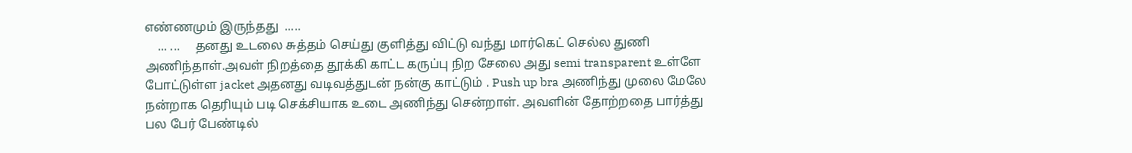எண்ணமும் இருந்தது  .....
    ... ...     தனது உடலை சுத்தம் செய்து குளித்து விட்டு வந்து மார்கெட் செல்ல துணி அணிந்தாள்.அவள் நிறத்தை தூக்கி காட்ட கருப்பு நிற சேலை அது semi transparent உள்ளே போட்டுள்ள jacket அதனது வடிவத்துடன் நன்கு காட்டும் . Push up bra அணிந்து முலை மேலே நன்றாக தெரியும் படி செக்சியாக உடை அணிந்து சென்றாள். அவளின் தோற்றதை பார்த்து பல பேர் பேண்டில்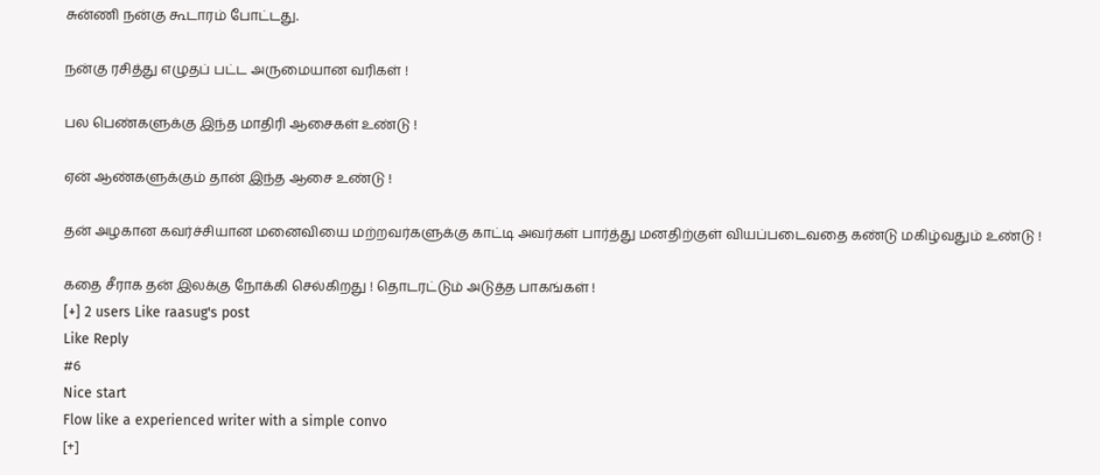சுன்ணி நன்கு கூடாரம் போட்டது.

நன்கு ரசித்து எழுதப் பட்ட அருமையான வரிகள் !

பல பெண்களுக்கு இந்த மாதிரி ஆசைகள் உண்டு !

ஏன் ஆண்களுக்கும் தான் இந்த ஆசை உண்டு !

தன் அழகான கவர்ச்சியான மனைவியை மற்றவர்களுக்கு காட்டி அவர்கள் பார்த்து மனதிற்குள் வியப்படைவதை கண்டு மகிழ்வதும் உண்டு !

கதை சீராக தன் இலக்கு நோக்கி செல்கிறது ! தொடரட்டும் அடுத்த பாகங்கள் !
[+] 2 users Like raasug's post
Like Reply
#6
Nice start
Flow like a experienced writer with a simple convo
[+]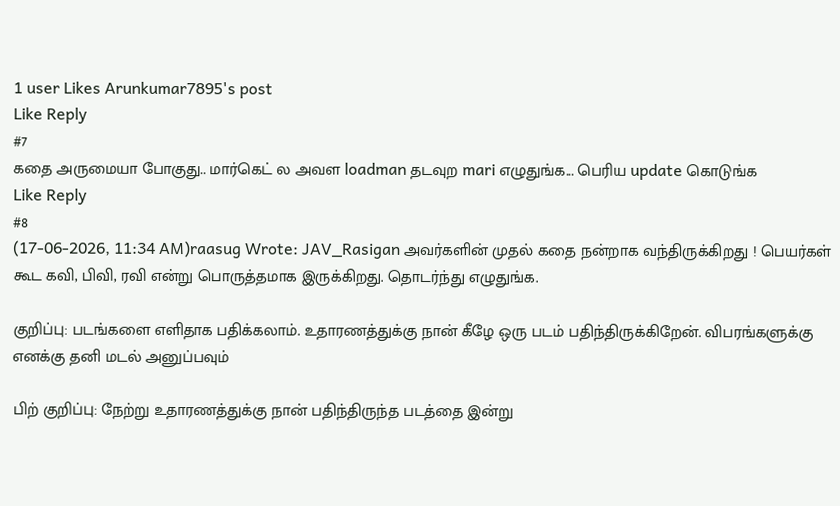1 user Likes Arunkumar7895's post
Like Reply
#7
கதை அருமையா போகுது.. மார்கெட் ல அவள loadman தடவுற mari எழுதுங்க... பெரிய update கொடுங்க
Like Reply
#8
(17-06-2026, 11:34 AM)raasug Wrote: JAV_Rasigan அவர்களின் முதல் கதை நன்றாக வந்திருக்கிறது ! பெயர்கள் கூட கவி, பிவி, ரவி என்று பொருத்தமாக இருக்கிறது. தொடர்ந்து எழுதுங்க.

குறிப்பு: படங்களை எளிதாக பதிக்கலாம். உதாரணத்துக்கு நான் கீழே ஒரு படம் பதிந்திருக்கிறேன். விபரங்களுக்கு எனக்கு தனி மடல் அனுப்பவும்

பிற் குறிப்பு: நேற்று உதாரணத்துக்கு நான் பதிந்திருந்த படத்தை இன்று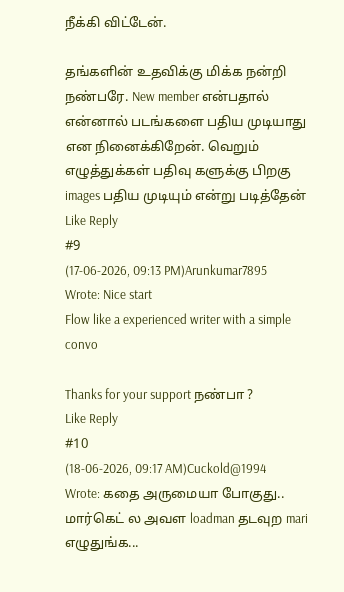நீக்கி விட்டேன்.

தங்களின் உதவிக்கு மிக்க நன்றி நண்பரே. New member என்பதால் என்னால் படங்களை பதிய முடியாது என நினைக்கிறேன். வெறும் எழுத்துக்கள் பதிவு களுக்கு பிறகு images பதிய முடியும் என்று படித்தேன்
Like Reply
#9
(17-06-2026, 09:13 PM)Arunkumar7895 Wrote: Nice start
Flow like a experienced writer with a simple convo

Thanks for your support நண்பா ?
Like Reply
#10
(18-06-2026, 09:17 AM)Cuckold@1994 Wrote: கதை அருமையா போகுது.. மார்கெட் ல அவள loadman தடவுற mari எழுதுங்க...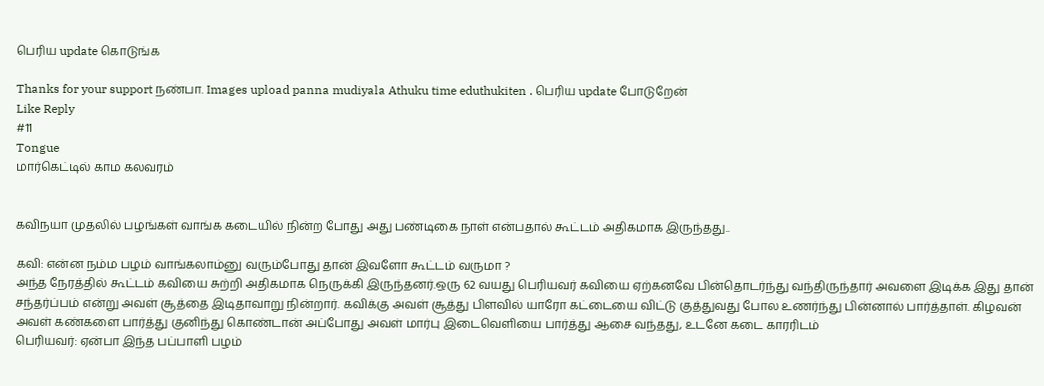பெரிய update கொடுங்க

Thanks for your support நண்பா. Images upload panna mudiyala Athuku time eduthukiten . பெரிய update போடுறேன்
Like Reply
#11
Tongue
மார்கெட்டில் காம கலவரம்


கவிநயா முதலில் பழங்கள் வாங்க கடையில் நின்ற போது அது பண்டிகை நாள் என்பதால் கூட்டம் அதிகமாக இருந்தது..

கவி: என்ன நம்ம பழம் வாங்கலாம்னு வரும்போது தான் இவளோ கூட்டம் வருமா ?
அந்த நேரத்தில் கூட்டம் கவியை சுற்றி அதிகமாக நெருக்கி இருந்தனர்.ஒரு 62 வயது பெரியவர் கவியை ஏற்கனவே பின்தொடர்ந்து வந்திருந்தார் அவளை இடிக்க இது தான் சந்தர்ப்பம் என்று அவள் சூத்தை இடிதாவாறு நின்றார். கவிக்கு அவள் சூத்து பிளவில் யாரோ கட்டையை விட்டு குத்துவது போல உணர்ந்து பின்னால் பார்த்தாள். கிழவன் அவள் கண்களை பார்த்து குனிந்து கொண்டான் அப்போது அவள் மார்பு இடைவெளியை பார்த்து ஆசை வந்தது, உடனே கடை காரரிடம்
பெரியவர்: ஏன்பா இந்த பப்பாளி பழம்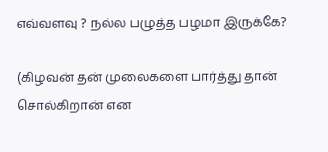எவ்வளவு ? நல்ல பழுத்த பழமா இருக்கே?

(கிழவன் தன் முலைகளை பார்த்து தான் சொல்கிறான் என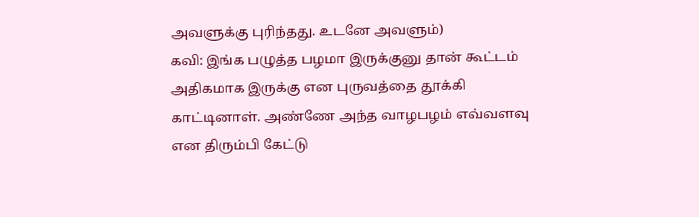அவளுக்கு புரிந்தது. உடனே அவளும்)
கவி: இங்க பழுத்த பழமா இருக்குனு தான் கூட்டம் அதிகமாக இருக்கு என புருவத்தை தூக்கி காட்டினாள். அண்ணே அந்த வாழபழம் எவ்வளவு என திரும்பி கேட்டு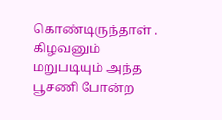கொண்டிருந்தாள் . கிழவனும் மறுபடியும் அந்த பூசணி போன்ற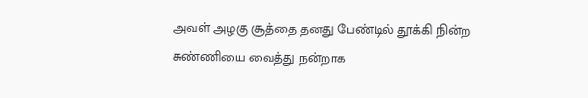அவள் அழகு சூத்தை தனது பேண்டில் தூக்கி நின்ற சுண்ணியை வைத்து நன்றாக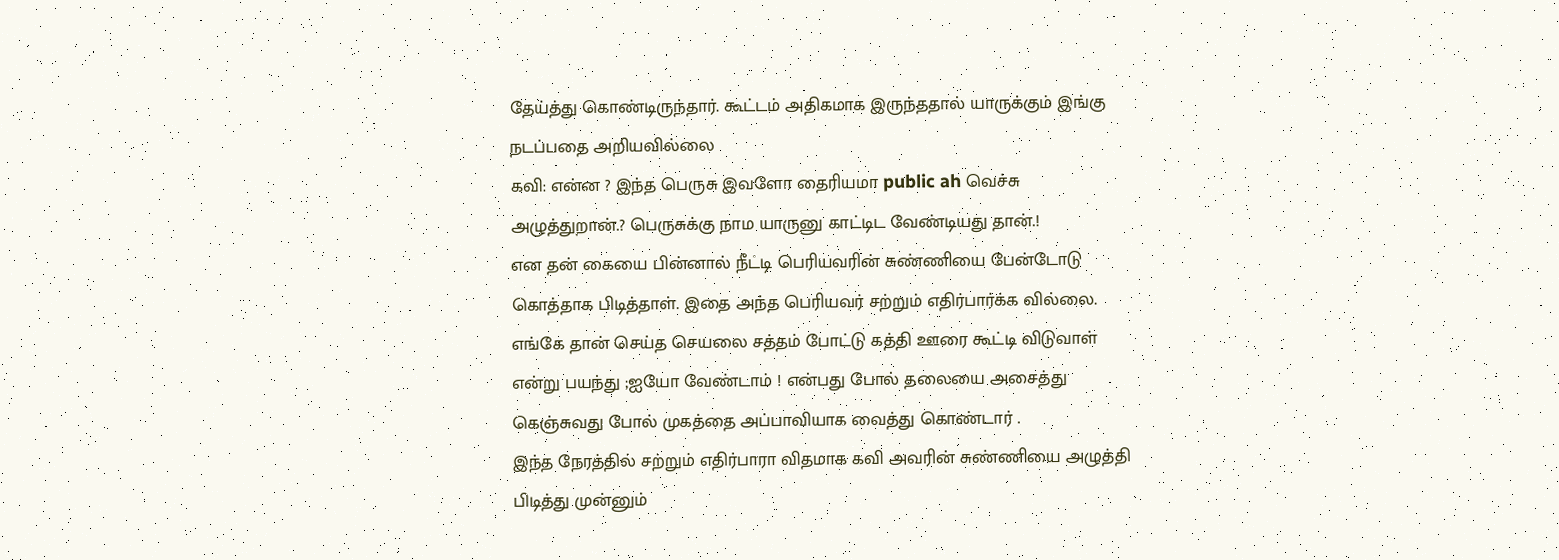தேய்த்து கொண்டிருந்தார். கூட்டம் அதிகமாக இருந்ததால் யாருக்கும் இங்கு நடப்பதை அறியவில்லை
கவி: என்ன ? இந்த பெருசு இவளோ தைரியமா public ah வெச்சு அழுத்துறான்.? பெருசுக்கு நாம யாருனு காட்டிட வேண்டியது தான்.!
என தன் கையை பின்னால் நீட்டி பெரியவரின் சுண்ணியை பேன்டோடு கொத்தாக பிடித்தாள். இதை அந்த பெரியவர் சற்றும் எதிர்பார்க்க வில்லை.
எங்கே தான் செய்த செயலை சத்தம் போட்டு கத்தி ஊரை கூட்டி விடுவாள் என்று பயந்து ;ஐயோ வேண்டாம் ! என்பது போல் தலையை அசைத்து கெஞ்சுவது போல் முகத்தை அப்பாவியாக வைத்து கொண்டார் .
இந்த நேரத்தில் சற்றும் எதிர்பாரா விதமாக கவி அவரின் சுண்ணியை அழுத்தி பிடித்து முன்னும்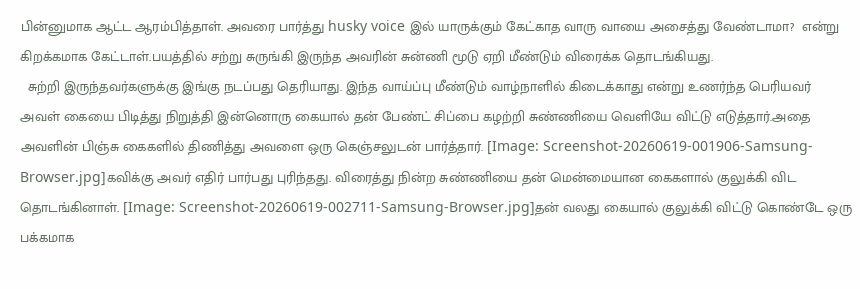பின்னுமாக ஆட்ட ஆரம்பித்தாள். அவரை பார்த்து husky voice இல் யாருக்கும் கேட்காத வாரு வாயை அசைத்து வேண்டாமா?  என்று கிறக்கமாக கேட்டாள்.பயத்தில் சற்று சுருங்கி இருந்த அவரின் சுன்ணி மூடு ஏறி மீண்டும் விரைக்க தொடங்கியது.
  சுற்றி இருந்தவர்களுக்கு இங்கு நடப்பது தெரியாது. இந்த வாய்ப்பு மீண்டும் வாழ்நாளில் கிடைக்காது என்று உணர்ந்த பெரியவர் அவள் கையை பிடித்து நிறுத்தி இன்னொரு கையால் தன் பேண்ட் சிப்பை கழற்றி சுண்ணியை வெளியே விட்டு எடுத்தார்.அதை அவளின் பிஞ்சு கைகளில் திணித்து அவளை ஒரு கெஞ்சலுடன் பார்த்தார். [Image: Screenshot-20260619-001906-Samsung-Browser.jpg]கவிக்கு அவர் எதிர் பார்பது புரிந்தது. விரைத்து நின்ற சுண்ணியை தன் மென்மையான கைகளால் குலுக்கி விட தொடங்கினாள். [Image: Screenshot-20260619-002711-Samsung-Browser.jpg]தன் வலது கையால் குலுக்கி விட்டு கொண்டே ஒரு பக்கமாக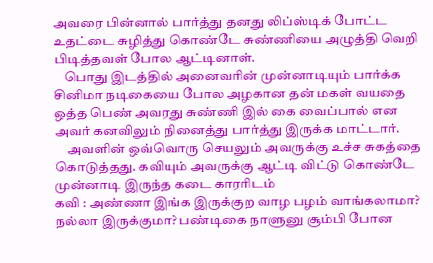அவரை பின்னால் பார்த்து தனது லிப்ஸ்டிக் போட்ட உதட்டை சுழித்து கொண்டே சுண்ணியை அழுத்தி வெறி பிடித்தவள் போல ஆட்டினாள்.
    பொது இடத்தில் அனைவரின் முன்னாடியும் பார்க்க சினிமா நடிகையை போல அழகான தன் மகள் வயதை ஒத்த பெண் அவரது சுண்ணி இல் கை வைப்பால் என அவர் கனவிலும் நினைத்து பார்த்து இருக்க மாட்டார்.
     அவளின் ஒவ்வொரு செயலும் அவருக்கு உச்ச சுகத்தை கொடுத்தது. கவியும் அவருக்கு ஆட்டி விட்டு கொண்டே முன்னாடி இருந்த கடை காரரிடம்
கவி : அண்ணா இங்க இருக்குற வாழ பழம் வாங்கலாமா? நல்லா இருக்குமா? பண்டிகை நாளுனு சூம்பி போன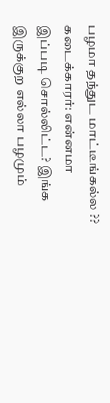பழமா தந்துட மாட்டீங்கல்ல ??
கடைக்காரர்: என்னமா இப்படி சொல்லிட்ட? இங்க இருக்குற எல்லா பழமும்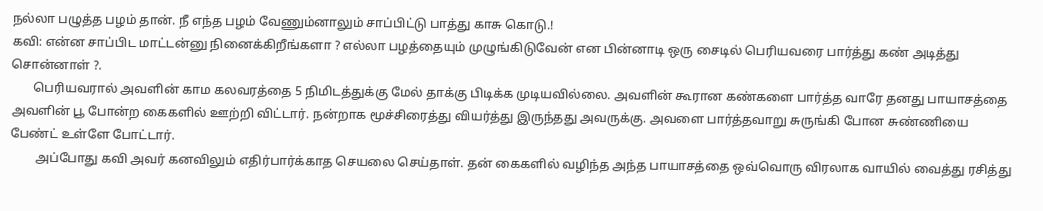நல்லா பழுத்த பழம் தான். நீ எந்த பழம் வேணும்னாலும் சாப்பிட்டு பாத்து காசு கொடு.!
கவி: என்ன சாப்பிட மாட்டன்னு நினைக்கிறீங்களா ? எல்லா பழத்தையும் முழுங்கிடுவேன் என பின்னாடி ஒரு சைடில் பெரியவரை பார்த்து கண் அடித்து சொன்னாள் ?.
       பெரியவரால் அவளின் காம கலவரத்தை 5 நிமிடத்துக்கு மேல் தாக்கு பிடிக்க முடியவில்லை. அவளின் கூரான கண்களை பார்த்த வாரே தனது பாயாசத்தை அவளின் பூ போன்ற கைகளில் ஊற்றி விட்டார். நன்றாக மூச்சிரைத்து வியர்த்து இருந்தது அவருக்கு. அவளை பார்த்தவாறு சுருங்கி போன சுண்ணியை பேண்ட் உள்ளே போட்டார்.
        அப்போது கவி அவர் கனவிலும் எதிர்பார்க்காத செயலை செய்தாள். தன் கைகளில் வழிந்த அந்த பாயாசத்தை ஒவ்வொரு விரலாக வாயில் வைத்து ரசித்து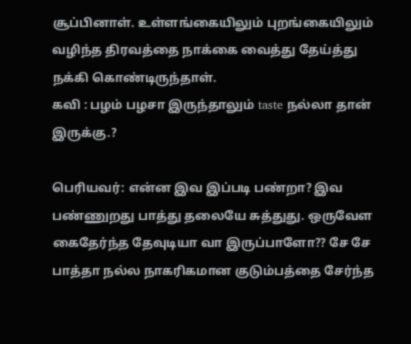சூப்பினாள். உள்ளங்கையிலும் புறங்கையிலும் வழிந்த திரவத்தை நாக்கை வைத்து தேய்த்து நக்கி கொண்டிருந்தாள்.
கவி : பழம் பழசா இருந்தாலும் taste நல்லா தான் இருக்கு.?

பெரியவர்: என்ன இவ இப்படி பண்றா? இவ பண்ணுறது பாத்து தலையே சுத்துது. ஒருவேள கைதேர்ந்த தேவுடியா வா இருப்பாளோ?? சே சே பாத்தா நல்ல நாகரிகமான குடும்பத்தை சேர்ந்த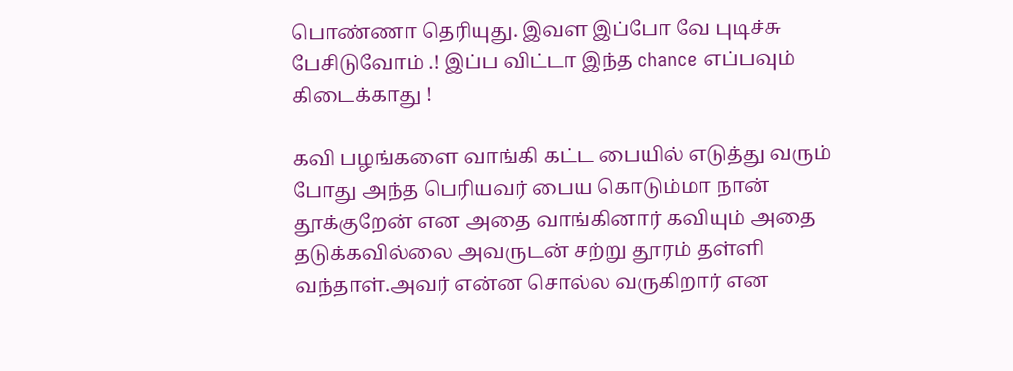பொண்ணா தெரியுது. இவள இப்போ வே புடிச்சு பேசிடுவோம் .! இப்ப விட்டா இந்த chance எப்பவும் கிடைக்காது !

கவி பழங்களை வாங்கி கட்ட பையில் எடுத்து வரும் போது அந்த பெரியவர் பைய கொடும்மா நான் தூக்குறேன் என அதை வாங்கினார் கவியும் அதை தடுக்கவில்லை அவருடன் சற்று தூரம் தள்ளி வந்தாள்.அவர் என்ன சொல்ல வருகிறார் என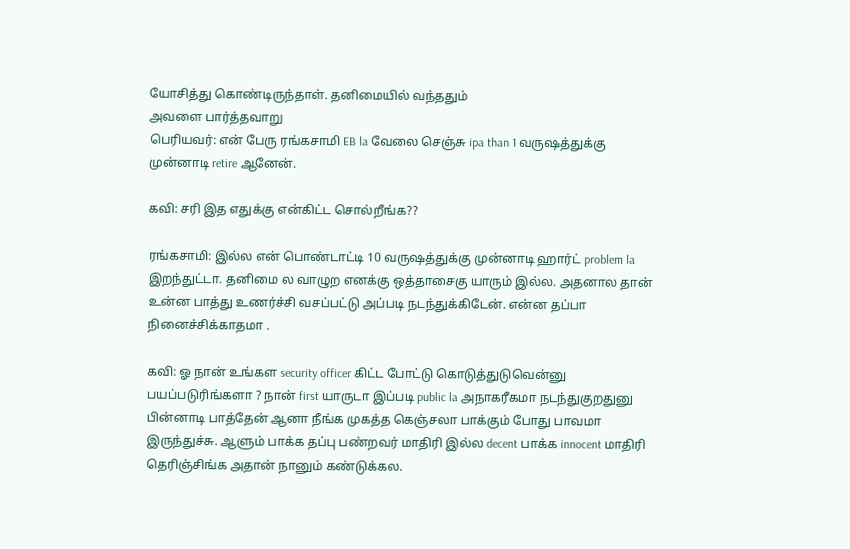யோசித்து கொண்டிருந்தாள். தனிமையில் வந்ததும்
அவளை பார்த்தவாறு
பெரியவர்: என் பேரு ரங்கசாமி EB la வேலை செஞ்சு ipa than 1 வருஷத்துக்கு முன்னாடி retire ஆனேன்.

கவி: சரி இத எதுக்கு என்கிட்ட சொல்றீங்க??

ரங்கசாமி: இல்ல என் பொண்டாட்டி 10 வருஷத்துக்கு முன்னாடி ஹார்ட் problem la இறந்துட்டா. தனிமை ல வாழுற எனக்கு ஒத்தாசைகு யாரும் இல்ல. அதனால தான் உன்ன பாத்து உணர்ச்சி வசப்பட்டு அப்படி நடந்துக்கிடேன். என்ன தப்பா நினைச்சிக்காதமா .

கவி: ஓ நான் உங்கள security officer கிட்ட போட்டு கொடுத்துடுவென்னு பயப்படுரிங்களா ? நான் first யாருடா இப்படி public la அநாகரீகமா நடந்துகுறதுனு பின்னாடி பாத்தேன் ஆனா நீங்க முகத்த கெஞ்சலா பாக்கும் போது பாவமா இருந்துச்சு. ஆளும் பாக்க தப்பு பண்றவர் மாதிரி இல்ல decent பாக்க innocent மாதிரி தெரிஞ்சிங்க அதான் நானும் கண்டுக்கல.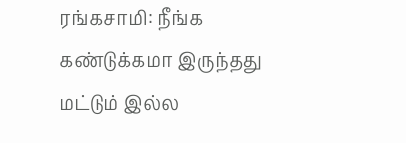ரங்கசாமி: நீங்க கண்டுக்கமா இருந்தது மட்டும் இல்ல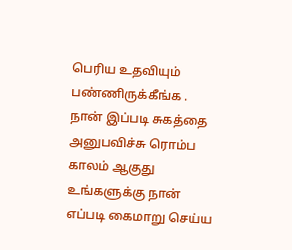பெரிய உதவியும் பண்ணிருக்கீங்க . நான் இப்படி சுகத்தை அனுபவிச்சு ரொம்ப காலம் ஆகுது உங்களுக்கு நான் எப்படி கைமாறு செய்ய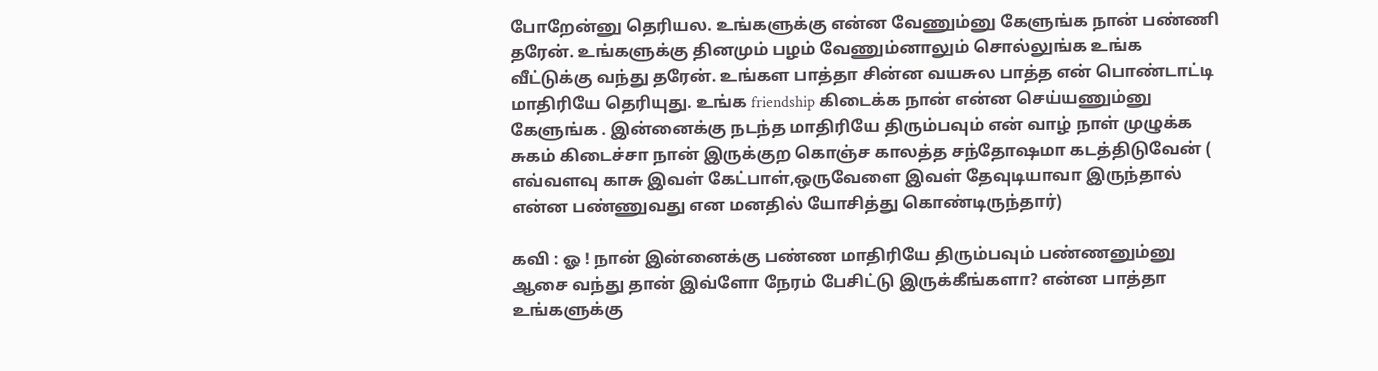போறேன்னு தெரியல. உங்களுக்கு என்ன வேணும்னு கேளுங்க நான் பண்ணி தரேன். உங்களுக்கு தினமும் பழம் வேணும்னாலும் சொல்லுங்க உங்க வீட்டுக்கு வந்து தரேன். உங்கள பாத்தா சின்ன வயசுல பாத்த என் பொண்டாட்டி மாதிரியே தெரியுது. உங்க friendship கிடைக்க நான் என்ன செய்யணும்னு கேளுங்க . இன்னைக்கு நடந்த மாதிரியே திரும்பவும் என் வாழ் நாள் முழுக்க சுகம் கிடைச்சா நான் இருக்குற கொஞ்ச காலத்த சந்தோஷமா கடத்திடுவேன் ( எவ்வளவு காசு இவள் கேட்பாள்,ஒருவேளை இவள் தேவுடியாவா இருந்தால் என்ன பண்ணுவது என மனதில் யோசித்து கொண்டிருந்தார்)

கவி : ஓ ! நான் இன்னைக்கு பண்ண மாதிரியே திரும்பவும் பண்ணனும்னு ஆசை வந்து தான் இவ்ளோ நேரம் பேசிட்டு இருக்கீங்களா? என்ன பாத்தா உங்களுக்கு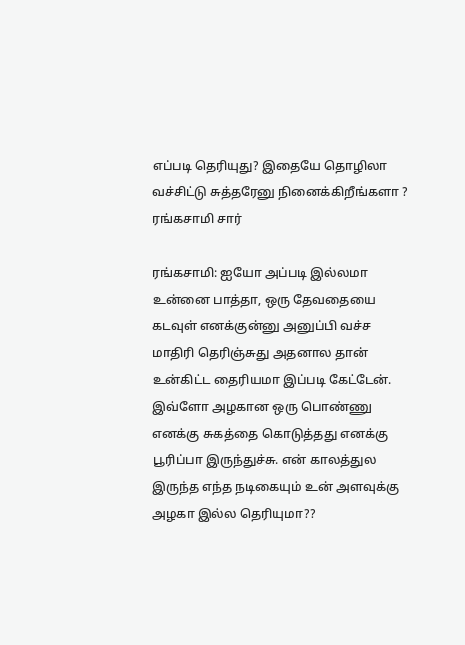எப்படி தெரியுது? இதையே தொழிலா வச்சிட்டு சுத்தரேனு நினைக்கிறீங்களா ? ரங்கசாமி சார்

ரங்கசாமி: ஐயோ அப்படி இல்லமா உன்னை பாத்தா, ஒரு தேவதையை கடவுள் எனக்குன்னு அனுப்பி வச்ச மாதிரி தெரிஞ்சுது அதனால தான் உன்கிட்ட தைரியமா இப்படி கேட்டேன். இவ்ளோ அழகான ஒரு பொண்ணு எனக்கு சுகத்தை கொடுத்தது எனக்கு பூரிப்பா இருந்துச்சு. என் காலத்துல இருந்த எந்த நடிகையும் உன் அளவுக்கு அழகா இல்ல தெரியுமா??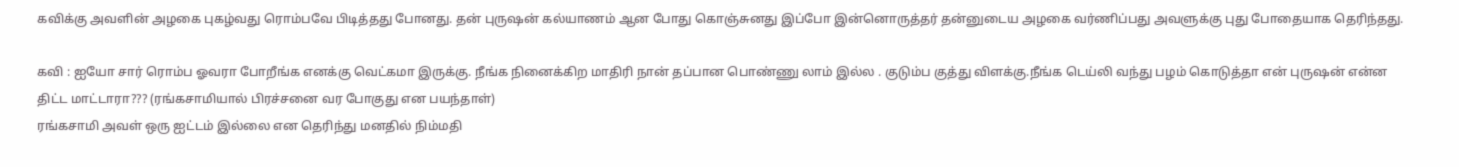கவிக்கு அவளின் அழகை புகழ்வது ரொம்பவே பிடித்தது போனது. தன் புருஷன் கல்யாணம் ஆன போது கொஞ்சுனது இப்போ இன்னொருத்தர் தன்னுடைய அழகை வர்ணிப்பது அவளுக்கு புது போதையாக தெரிந்தது.

கவி : ஐயோ சார் ரொம்ப ஓவரா போறீங்க எனக்கு வெட்கமா இருக்கு. நீங்க நினைக்கிற மாதிரி நான் தப்பான பொண்ணு லாம் இல்ல . குடும்ப குத்து விளக்கு.நீங்க டெய்லி வந்து பழம் கொடுத்தா என் புருஷன் என்ன திட்ட மாட்டாரா??? (ரங்கசாமியால் பிரச்சனை வர போகுது என பயந்தாள்)
ரங்கசாமி அவள் ஒரு ஐட்டம் இல்லை என தெரிந்து மனதில் நிம்மதி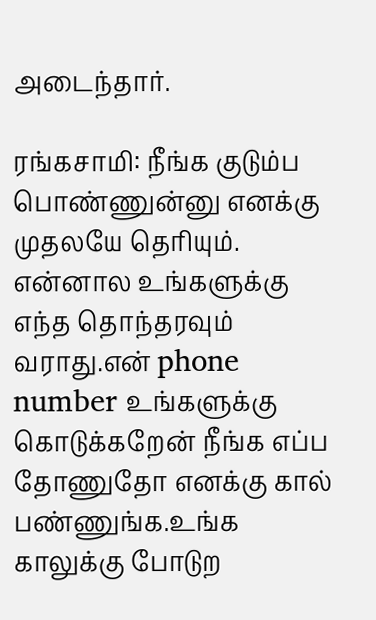அடைந்தார்.

ரங்கசாமி: நீங்க குடும்ப பொண்ணுன்னு எனக்கு முதலயே தெரியும். என்னால உங்களுக்கு எந்த தொந்தரவும் வராது.என் phone number உங்களுக்கு கொடுக்கறேன் நீங்க எப்ப தோணுதோ எனக்கு கால் பண்ணுங்க.உங்க காலுக்கு போடுற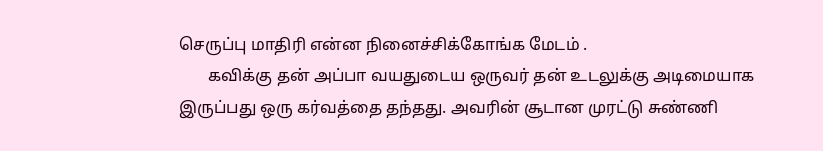செருப்பு மாதிரி என்ன நினைச்சிக்கோங்க மேடம் .
       கவிக்கு தன் அப்பா வயதுடைய ஒருவர் தன் உடலுக்கு அடிமையாக இருப்பது ஒரு கர்வத்தை தந்தது. அவரின் சூடான முரட்டு சுண்ணி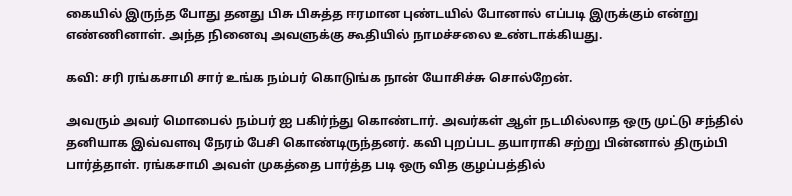கையில் இருந்த போது தனது பிசு பிசுத்த ஈரமான புண்டயில் போனால் எப்படி இருக்கும் என்று எண்ணினாள். அந்த நினைவு அவளுக்கு கூதியில் நாமச்சலை உண்டாக்கியது.

கவி: சரி ரங்கசாமி சார் உங்க நம்பர் கொடுங்க நான் யோசிச்சு சொல்றேன்.

அவரும் அவர் மொபைல் நம்பர் ஐ பகிர்ந்து கொண்டார். அவர்கள் ஆள் நடமில்லாத ஒரு முட்டு சந்தில் தனியாக இவ்வளவு நேரம் பேசி கொண்டிருந்தனர். கவி புறப்பட தயாராகி சற்று பின்னால் திரும்பி பார்த்தாள். ரங்கசாமி அவள் முகத்தை பார்த்த படி ஒரு வித குழப்பத்தில்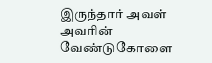இருந்தார் அவள் அவரின் வேண்டுகோளை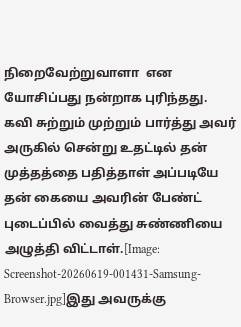நிறைவேற்றுவாளா  என யோசிப்பது நன்றாக புரிந்தது. கவி சுற்றும் முற்றும் பார்த்து அவர் அருகில் சென்று உதட்டில் தன் முத்தத்தை பதித்தாள் அப்படியே தன் கையை அவரின் பேண்ட் புடைப்பில் வைத்து சுண்ணியை அழுத்தி விட்டாள்.[Image: Screenshot-20260619-001431-Samsung-Browser.jpg]இது அவருக்கு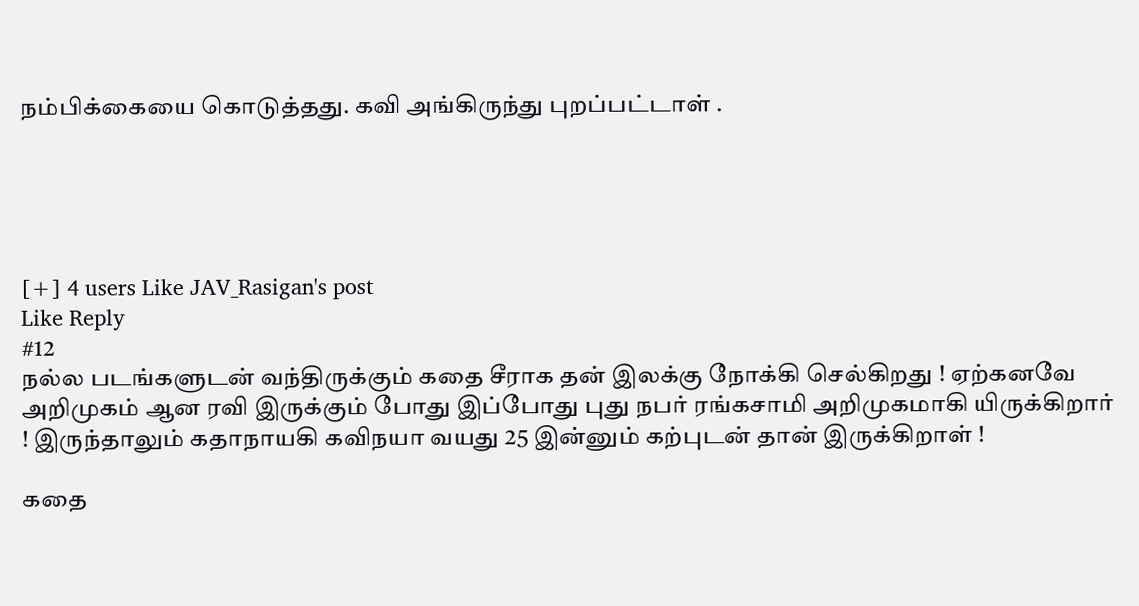நம்பிக்கையை கொடுத்தது. கவி அங்கிருந்து புறப்பட்டாள் .





[+] 4 users Like JAV_Rasigan's post
Like Reply
#12
நல்ல படங்களுடன் வந்திருக்கும் கதை சீராக தன் இலக்கு நோக்கி செல்கிறது ! ஏற்கனவே அறிமுகம் ஆன ரவி இருக்கும் போது இப்போது புது நபர் ரங்கசாமி அறிமுகமாகி யிருக்கிறார் ! இருந்தாலும் கதாநாயகி கவிநயா வயது 25 இன்னும் கற்புடன் தான் இருக்கிறாள் !

கதை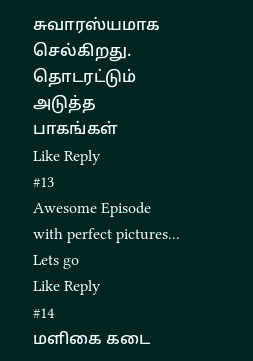சுவாரஸ்யமாக செல்கிறது.  தொடரட்டும் அடுத்த பாகங்கள்
Like Reply
#13
Awesome Episode with perfect pictures...
Lets go
Like Reply
#14
மளிகை கடை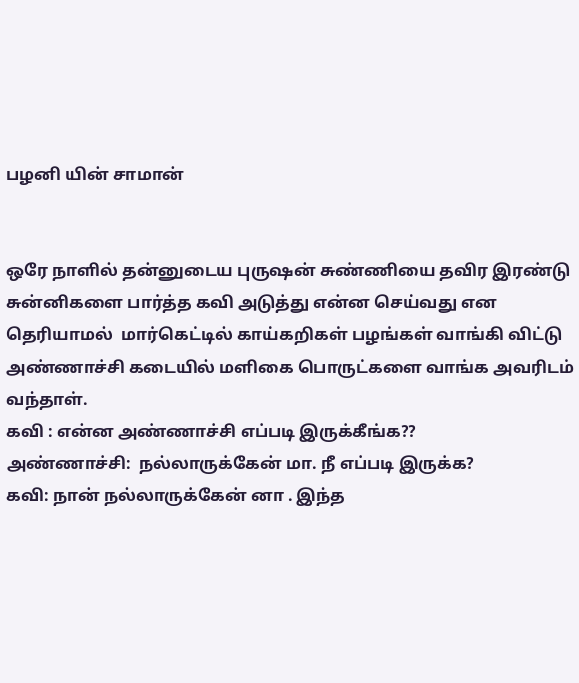பழனி யின் சாமான்


ஒரே நாளில் தன்னுடைய புருஷன் சுண்ணியை தவிர இரண்டு சுன்னிகளை பார்த்த கவி அடுத்து என்ன செய்வது என தெரியாமல்  மார்கெட்டில் காய்கறிகள் பழங்கள் வாங்கி விட்டு அண்ணாச்சி கடையில் மளிகை பொருட்களை வாங்க அவரிடம் வந்தாள்.
கவி : என்ன அண்ணாச்சி எப்படி இருக்கீங்க??
அண்ணாச்சி:  நல்லாருக்கேன் மா. நீ எப்படி இருக்க?
கவி: நான் நல்லாருக்கேன் னா . இந்த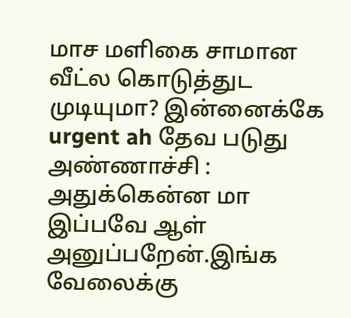மாச மளிகை சாமான வீட்ல கொடுத்துட முடியுமா? இன்னைக்கே urgent ah தேவ படுது
அண்ணாச்சி : அதுக்கென்ன மா இப்பவே ஆள் அனுப்பறேன்.இங்க வேலைக்கு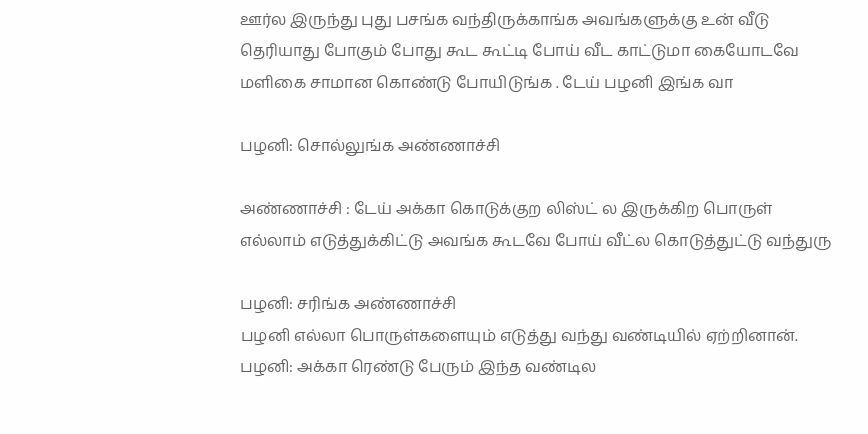ஊர்ல இருந்து புது பசங்க வந்திருக்காங்க அவங்களுக்கு உன் வீடு தெரியாது போகும் போது கூட கூட்டி போய் வீட காட்டுமா கையோடவே மளிகை சாமான கொண்டு போயிடுங்க . டேய் பழனி இங்க வா

பழனி: சொல்லுங்க அண்ணாச்சி

அண்ணாச்சி : டேய் அக்கா கொடுக்குற லிஸ்ட் ல இருக்கிற பொருள் எல்லாம் எடுத்துக்கிட்டு அவங்க கூடவே போய் வீட்ல கொடுத்துட்டு வந்துரு

பழனி: சரிங்க அண்ணாச்சி
பழனி எல்லா பொருள்களையும் எடுத்து வந்து வண்டியில் ஏற்றினான்.
பழனி: அக்கா ரெண்டு பேரும் இந்த வண்டில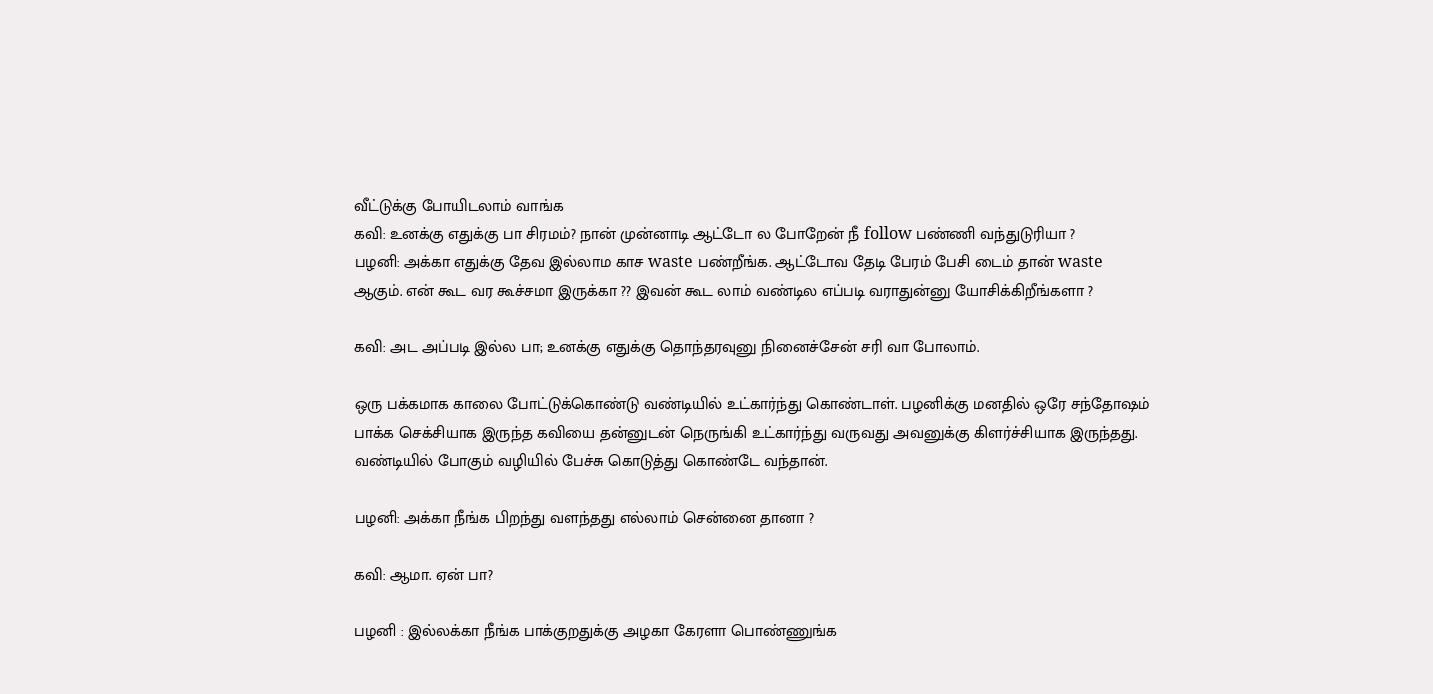வீட்டுக்கு போயிடலாம் வாங்க
கவி: உனக்கு எதுக்கு பா சிரமம்? நான் முன்னாடி ஆட்டோ ல போறேன் நீ follow பண்ணி வந்துடுரியா ?
பழனி: அக்கா எதுக்கு தேவ இல்லாம காச waste பண்றீங்க. ஆட்டோவ தேடி பேரம் பேசி டைம் தான் waste ஆகும். என் கூட வர கூச்சமா இருக்கா ?? இவன் கூட லாம் வண்டில எப்படி வராதுன்னு யோசிக்கிறீங்களா ?

கவி: அட அப்படி இல்ல பா; உனக்கு எதுக்கு தொந்தரவுனு நினைச்சேன் சரி வா போலாம்.

ஒரு பக்கமாக காலை போட்டுக்கொண்டு வண்டியில் உட்கார்ந்து கொண்டாள். பழனிக்கு மனதில் ஒரே சந்தோஷம் பாக்க செக்சியாக இருந்த கவியை தன்னுடன் நெருங்கி உட்கார்ந்து வருவது அவனுக்கு கிளர்ச்சியாக இருந்தது. வண்டியில் போகும் வழியில் பேச்சு கொடுத்து கொண்டே வந்தான்.

பழனி: அக்கா நீங்க பிறந்து வளந்தது எல்லாம் சென்னை தானா ?

கவி: ஆமா. ஏன் பா?

பழனி : இல்லக்கா நீங்க பாக்குறதுக்கு அழகா கேரளா பொண்ணுங்க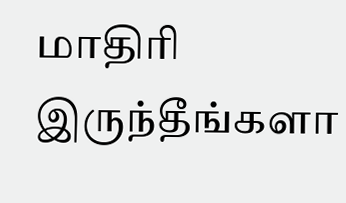மாதிரி இருந்தீங்களா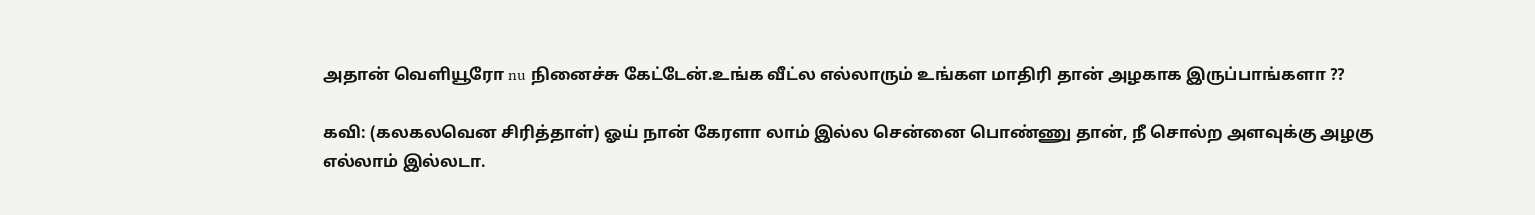அதான் வெளியூரோ nu நினைச்சு கேட்டேன்.உங்க வீட்ல எல்லாரும் உங்கள மாதிரி தான் அழகாக இருப்பாங்களா ??

கவி: (கலகலவென சிரித்தாள்) ஓய் நான் கேரளா லாம் இல்ல சென்னை பொண்ணு தான், நீ சொல்ற அளவுக்கு அழகு எல்லாம் இல்லடா.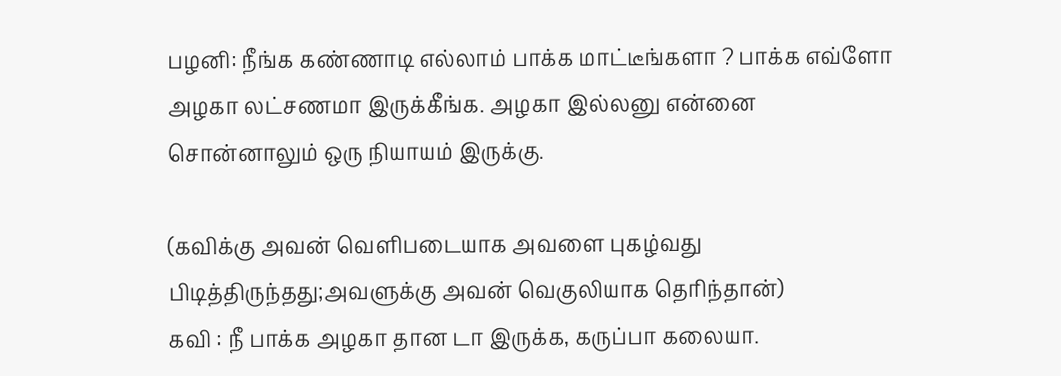பழனி: நீங்க கண்ணாடி எல்லாம் பாக்க மாட்டீங்களா ? பாக்க எவ்ளோ அழகா லட்சணமா இருக்கீங்க. அழகா இல்லனு என்னை சொன்னாலும் ஒரு நியாயம் இருக்கு.

(கவிக்கு அவன் வெளிபடையாக அவளை புகழ்வது பிடித்திருந்தது;அவளுக்கு அவன் வெகுலியாக தெரிந்தான்)
கவி : நீ பாக்க அழகா தான டா இருக்க, கருப்பா கலையா.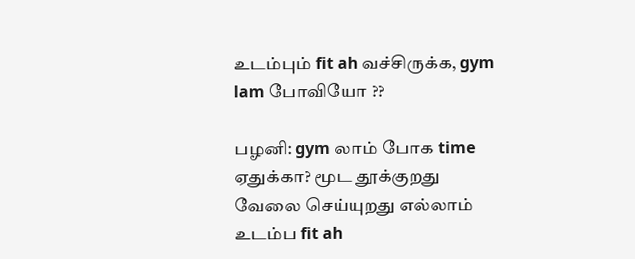உடம்பும் fit ah வச்சிருக்க, gym lam போவியோ ??

பழனி: gym லாம் போக time ஏதுக்கா? மூட தூக்குறது வேலை செய்யுறது எல்லாம் உடம்ப fit ah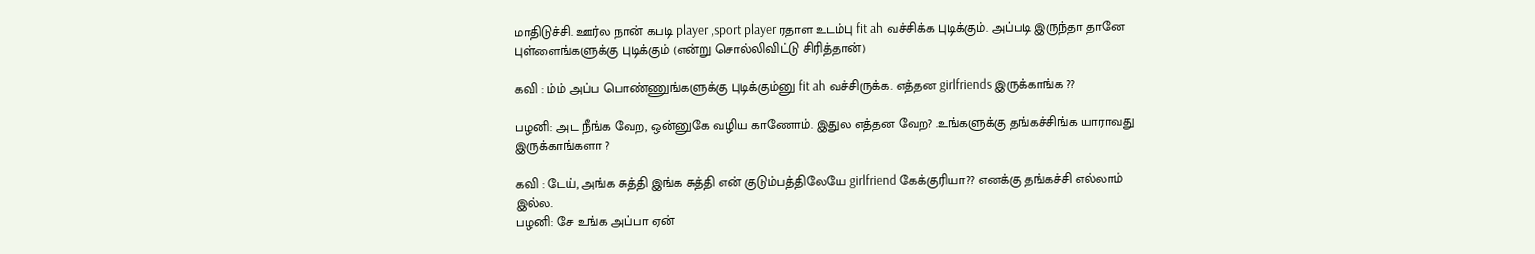மாதிடுச்சி. ஊர்ல நான் கபடி player ,sport player ரதாள உடம்பு fit ah வச்சிக்க புடிக்கும். அப்படி இருந்தா தானே புள்ளைங்களுக்கு புடிக்கும் (என்று சொல்லிவிட்டு சிரித்தான்)

கவி : ம்ம் அப்ப பொண்ணுங்களுக்கு புடிக்கும்னு fit ah வச்சிருக்க. எத்தன girlfriends இருக்காங்க ??

பழனி: அட நீங்க வேற, ஒன்னுகே வழிய காணோம். இதுல எத்தன வேற? .உங்களுக்கு தங்கச்சிங்க யாராவது இருக்காங்களா ?

கவி : டேய், அங்க சுத்தி இங்க சுத்தி என் குடும்பத்திலேயே girlfriend கேக்குரியா?? எனக்கு தங்கச்சி எல்லாம் இல்ல.
பழனி: சே உங்க அப்பா ஏன்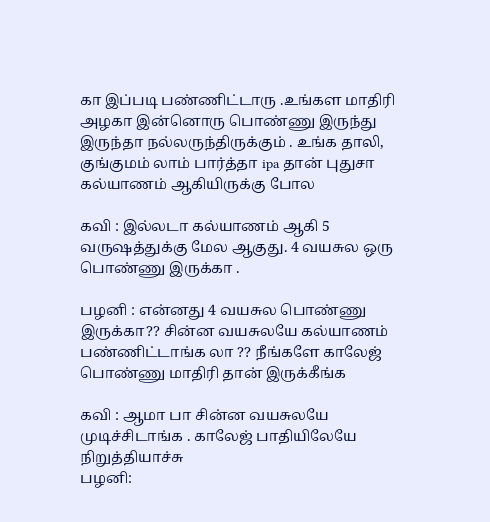கா இப்படி பண்ணிட்டாரு .உங்கள மாதிரி அழகா இன்னொரு பொண்ணு இருந்து இருந்தா நல்லருந்திருக்கும் . உங்க தாலி, குங்குமம் லாம் பார்த்தா ipa தான் புதுசா கல்யாணம் ஆகியிருக்கு போல

கவி : இல்லடா கல்யாணம் ஆகி 5 வருஷத்துக்கு மேல ஆகுது. 4 வயசுல ஒரு பொண்ணு இருக்கா .

பழனி : என்னது 4 வயசுல பொண்ணு இருக்கா?? சின்ன வயசுலயே கல்யாணம் பண்ணிட்டாங்க லா ?? நீங்களே காலேஜ் பொண்ணு மாதிரி தான் இருக்கீங்க

கவி : ஆமா பா சின்ன வயசுலயே முடிச்சிடாங்க . காலேஜ் பாதியிலேயே நிறுத்தியாச்சு
பழனி: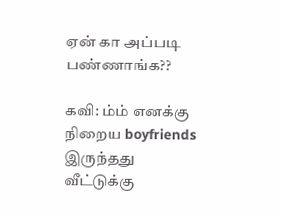ஏன் கா அப்படி பண்ணாங்க??

கவி: ம்ம் எனக்கு நிறைய boyfriends இருந்தது வீட்டுக்கு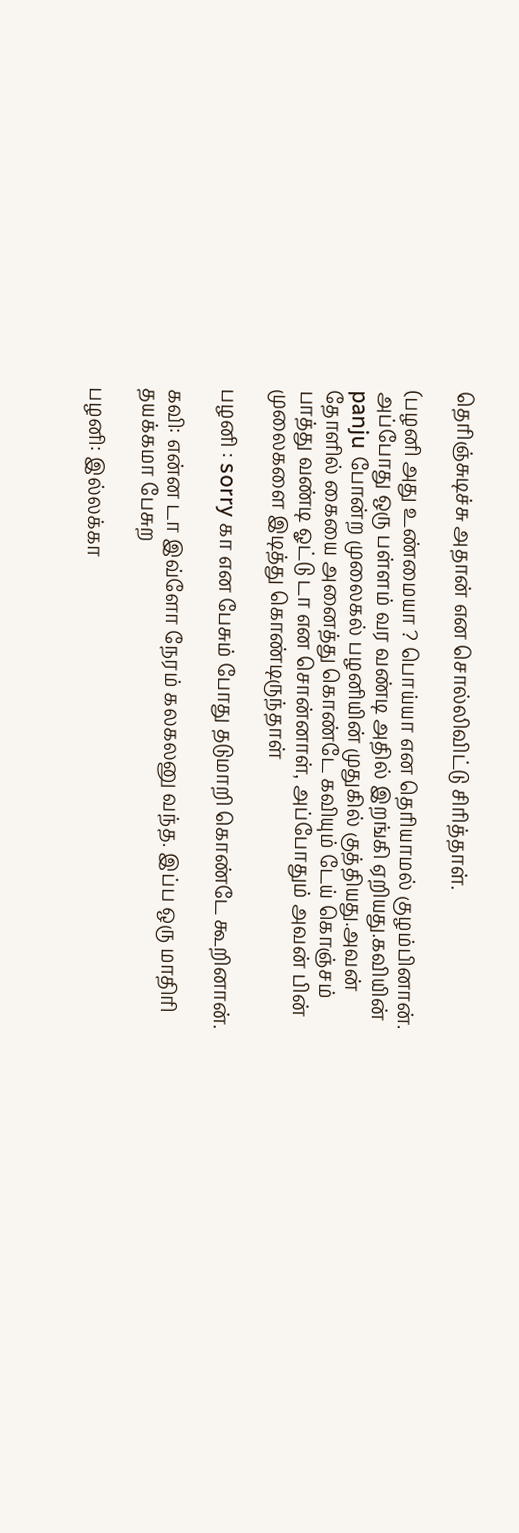தெரிஞ்சுடிச்சு அதான் என சொல்லிவிட்டு சிரித்தாள்.

(பழனி அது உண்மையா ? பொய்யா என தெரியாமல் குழம்பினான். அப்போது ஒரு பள்ளம் வர வண்டி அதில் இறங்கி ஏறியது.கவியின் panju போன்ற முலைகல் பழனியின் முதுகில் குத்தியது.அவன் தோளில் கையை அனைத்து கொண்டே கவியும் டேய் கொஞ்சம் பாத்து வண்டி ஓட்டு டா என சொன்னாள், அப்போதும் அவன் பின் முலைகளை இடித்து கொண்டிருந்தாள்

பழனி : sorry கா என பேசும் போது தடுமாறி கொண்டே கூறினான்.

கவி: என்ன டா இவ்ளோ நேரம் கலகலனு வந்த. இப்ப ஒரு மாதிரி தயக்கமா பேசுற

பழனி: இல்லக்கா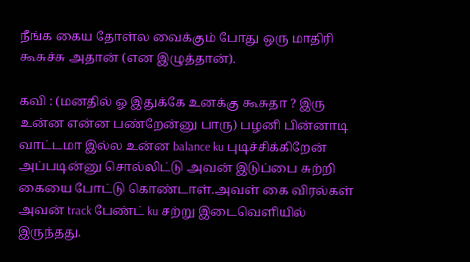நீங்க கைய தோள்ல வைக்கும் போது ஒரு மாதிரி கூசுச்சு அதான் (என இழுத்தான்).

கவி : (மனதில் ஓ இதுக்கே உனக்கு கூசுதா ? இரு உன்ன என்ன பண்றேன்னு பாரு) பழனி பின்னாடி வாட்டமா இல்ல உன்ன balance ku புடிச்சிக்கிறேன் அப்படின்னு சொல்லிட்டு அவன் இடுப்பை சுற்றி கையை போட்டு கொண்டாள்.அவள் கை விரல்கள் அவன் track பேண்ட் ku சற்று இடைவெளியில் இருந்தது.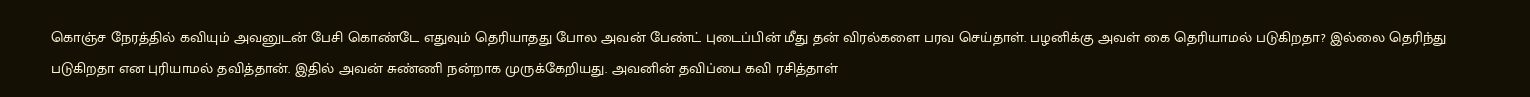கொஞ்ச நேரத்தில் கவியும் அவனுடன் பேசி கொண்டே எதுவும் தெரியாதது போல அவன் பேண்ட் புடைப்பின் மீது தன் விரல்களை பரவ செய்தாள். பழனிக்கு அவள் கை தெரியாமல் படுகிறதா? இல்லை தெரிந்து படுகிறதா என புரியாமல் தவித்தான். இதில் அவன் சுண்ணி நன்றாக முருக்கேறியது. அவனின் தவிப்பை கவி ரசித்தாள்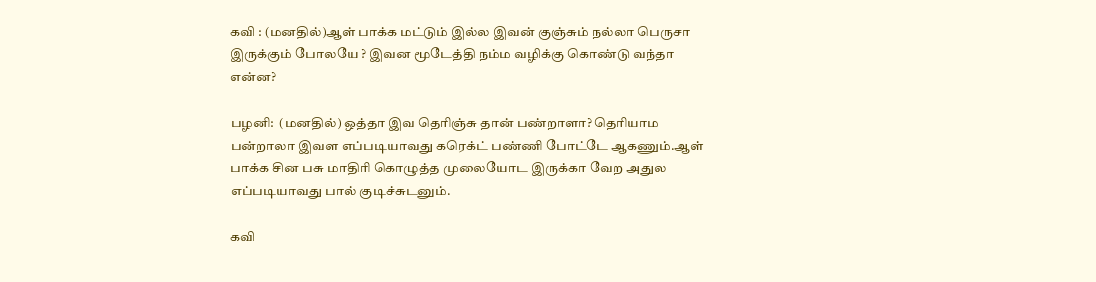கவி : (மனதில்)ஆள் பாக்க மட்டும் இல்ல இவன் குஞ்சும் நல்லா பெருசா இருக்கும் போலயே ? இவன மூடேத்தி நம்ம வழிக்கு கொண்டு வந்தா என்ன?

பழனி:  (மனதில்) ஒத்தா இவ தெரிஞ்சு தான் பண்றாளா? தெரியாம பன்றாலா இவள எப்படியாவது கரெக்ட் பண்ணி போட்டே ஆகணும்.ஆள் பாக்க சின பசு மாதிரி கொழுத்த முலையோட இருக்கா வேற அதுல எப்படியாவது பால் குடிச்சுடனும்.

கவி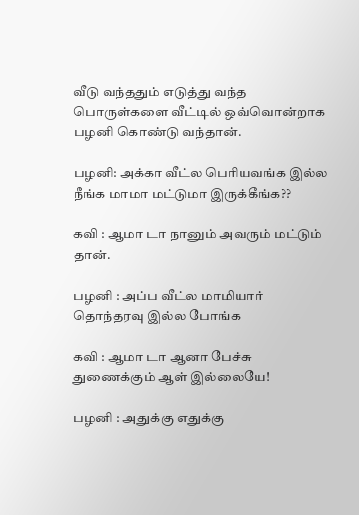வீடு வந்ததும் எடுத்து வந்த பொருள்களை வீட்டில் ஒவ்வொன்றாக பழனி கொண்டு வந்தான்.

பழனி: அக்கா வீட்ல பெரியவங்க இல்ல நீங்க மாமா மட்டுமா இருக்கீங்க??

கவி : ஆமா டா நானும் அவரும் மட்டும் தான்.

பழனி : அப்ப வீட்ல மாமியார் தொந்தரவு இல்ல போங்க

கவி : ஆமா டா ஆனா பேச்சு துணைக்கும் ஆள் இல்லையே!

பழனி : அதுக்கு எதுக்கு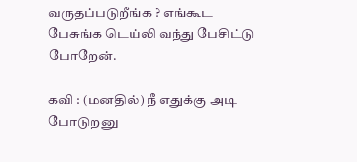வருதப்படுறீங்க ? எங்கூட பேசுங்க டெய்லி வந்து பேசிட்டு போறேன்.

கவி : (மனதில்) நீ எதுக்கு அடி போடுறனு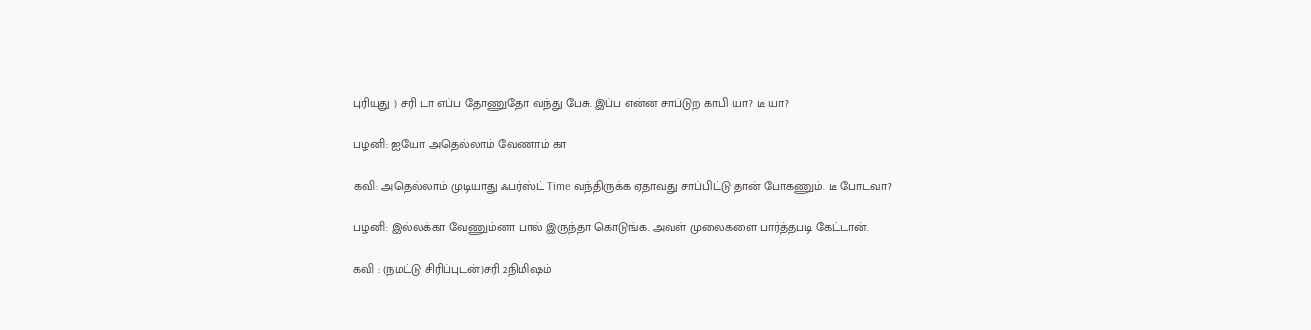புரியுது ) சரி டா எப்ப தோணுதோ வந்து பேசு. இப்ப என்ன சாப்டுற காபி யா? டீ யா?

பழனி: ஐயோ அதெல்லாம் வேணாம் கா

கவி: அதெல்லாம் முடியாது ஃபர்ஸ்ட் Time வந்திருக்க ஏதாவது சாப்பிட்டு தான் போகணும். டீ போடவா?

பழனி: இல்லக்கா வேணும்னா பால் இருந்தா கொடுங்க. அவள் முலைகளை பார்த்தபடி கேட்டான்.

கவி : (நமட்டு சிரிப்புடன்)சரி 2நிமிஷம்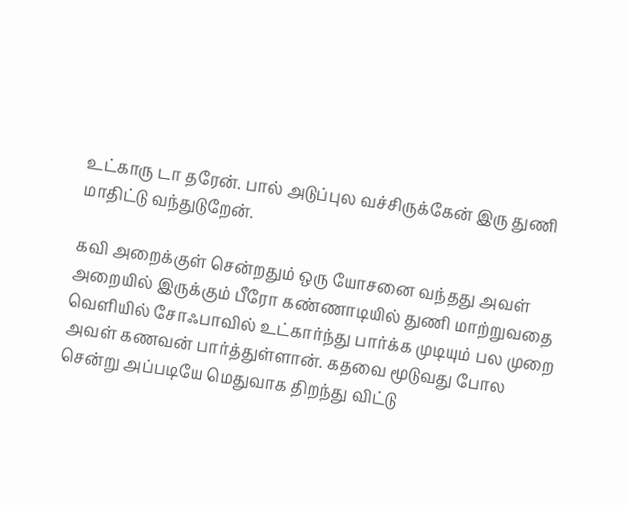உட்காரு டா தரேன். பால் அடுப்புல வச்சிருக்கேன் இரு துணி மாதிட்டு வந்துடுறேன்.

கவி அறைக்குள் சென்றதும் ஒரு யோசனை வந்தது அவள் அறையில் இருக்கும் பீரோ கண்ணாடியில் துணி மாற்றுவதை வெளியில் சோஃபாவில் உட்கார்ந்து பார்க்க முடியும் பல முறை அவள் கணவன் பார்த்துள்ளான். கதவை மூடுவது போல சென்று அப்படியே மெதுவாக திறந்து விட்டு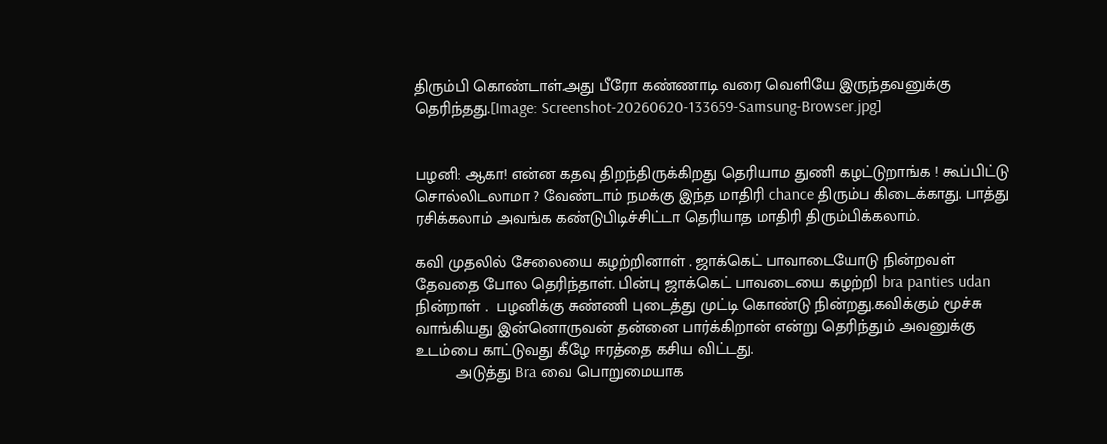திரும்பி கொண்டாள்.அது பீரோ கண்ணாடி வரை வெளியே இருந்தவனுக்கு தெரிந்தது.[Image: Screenshot-20260620-133659-Samsung-Browser.jpg]


பழனி: ஆகா! என்ன கதவு திறந்திருக்கிறது தெரியாம துணி கழட்டுறாங்க ! கூப்பிட்டு சொல்லிடலாமா ? வேண்டாம் நமக்கு இந்த மாதிரி chance திரும்ப கிடைக்காது. பாத்து ரசிக்கலாம் அவங்க கண்டுபிடிச்சிட்டா தெரியாத மாதிரி திரும்பிக்கலாம்.

கவி முதலில் சேலையை கழற்றினாள் . ஜாக்கெட் பாவாடையோடு நின்றவள் தேவதை போல தெரிந்தாள். பின்பு ஜாக்கெட் பாவடையை கழற்றி bra panties udan நின்றாள் .  பழனிக்கு சுண்ணி புடைத்து முட்டி கொண்டு நின்றது.கவிக்கும் மூச்சு வாங்கியது இன்னொருவன் தன்னை பார்க்கிறான் என்று தெரிந்தும் அவனுக்கு உடம்பை காட்டுவது கீழே ஈரத்தை கசிய விட்டது.
         அடுத்து Bra வை பொறுமையாக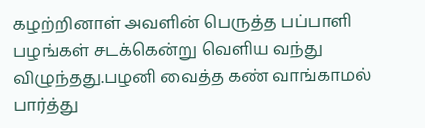கழற்றினாள் அவளின் பெருத்த பப்பாளி பழங்கள் சடக்கென்று வெளிய வந்து விழுந்தது.பழனி வைத்த கண் வாங்காமல் பார்த்து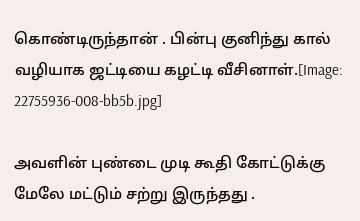கொண்டிருந்தான் . பின்பு குனிந்து கால் வழியாக ஜட்டியை கழட்டி வீசினாள்.[Image: 22755936-008-bb5b.jpg]

அவளின் புண்டை முடி கூதி கோட்டுக்கு மேலே மட்டும் சற்று இருந்தது .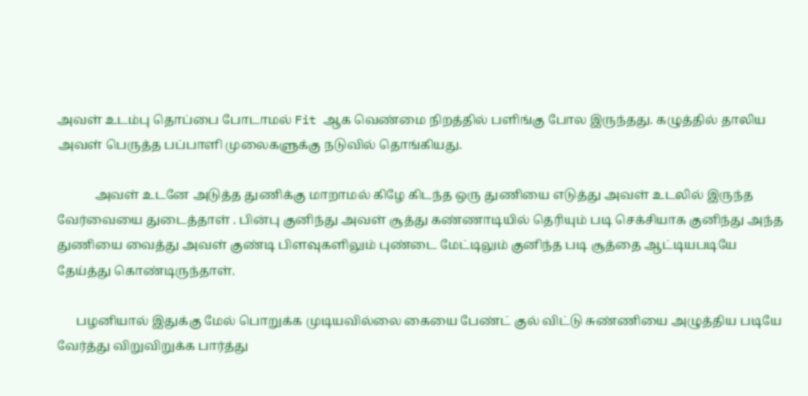அவள் உடம்பு தொப்பை போடாமல் Fit ஆக வெண்மை நிறத்தில் பளிங்கு போல இருந்தது. கழுத்தில் தாலிய அவள் பெருத்த பப்பாளி முலைகளுக்கு நடுவில் தொங்கியது.

            அவள் உடனே அடுத்த துணிக்கு மாறாமல் கிழே கிடந்த ஒரு துணியை எடுத்து அவள் உடலில் இருந்த வேர்வையை துடைத்தாள் . பின்பு குனிந்து அவள் சூத்து கண்ணாடியில் தெரியும் படி செக்சியாக குனிந்து அந்த துணியை வைத்து அவள் குண்டி பிளவுகளிலும் புண்டை மேட்டிலும் குனிந்த படி சூத்தை ஆட்டியபடியே தேய்த்து கொண்டிருந்தாள்.

      பழனியால் இதுக்கு மேல் பொறுக்க முடியவில்லை கையை பேண்ட் குல் விட்டு சுண்ணியை அழுத்திய படியே வேர்த்து விறுவிறுக்க பார்த்து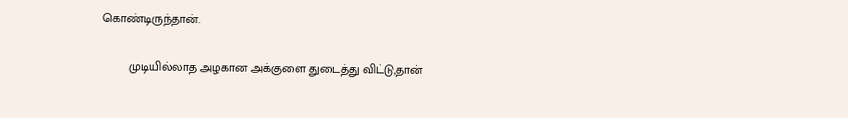கொண்டிருந்தான்.

        முடியில்லாத அழகான அக்குளை துடைத்து விட்டு,தான்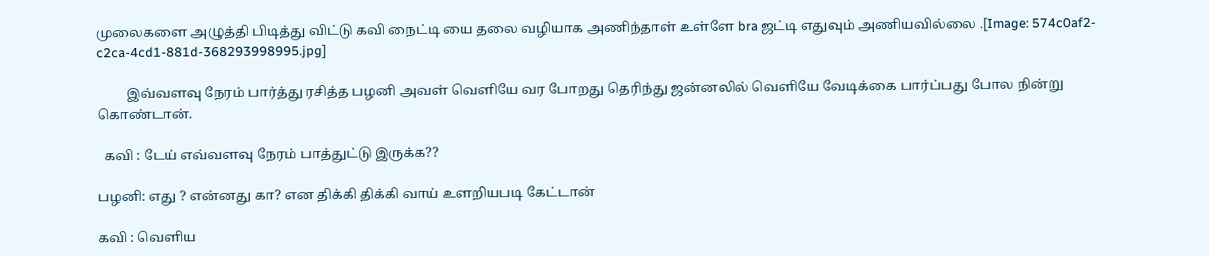முலைகளை அழுத்தி பிடித்து விட்டு கவி நைட்டி யை தலை வழியாக அணிந்தாள் உள்ளே bra ஜட்டி எதுவும் அணியவில்லை .[Image: 574c0af2-c2ca-4cd1-881d-368293998995.jpg]

         இவ்வளவு நேரம் பார்த்து ரசித்த பழனி அவள் வெளியே வர போறது தெரிந்து ஜன்னலில் வெளியே வேடிக்கை பார்ப்பது போல நின்று கொண்டான்.

  கவி : டேய் எவ்வளவு நேரம் பாத்துட்டு இருக்க??

பழனி: எது ? என்னது கா? என திக்கி திக்கி வாய் உளறியபடி கேட்டான்

கவி : வெளிய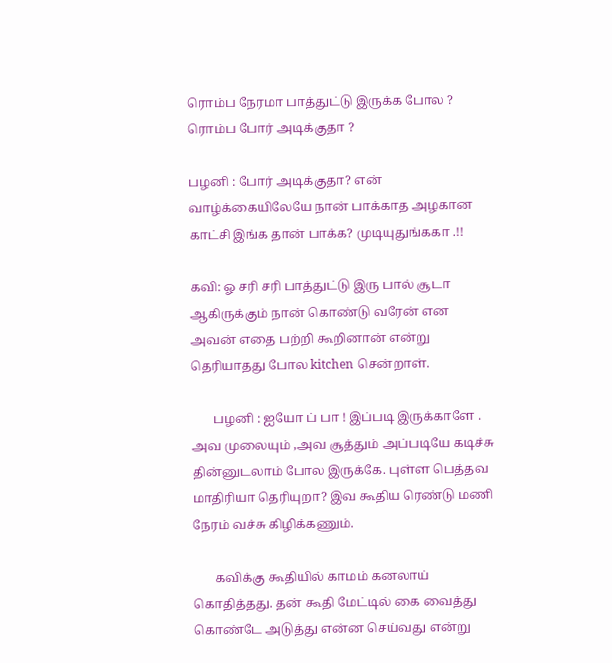ரொம்ப நேரமா பாத்துட்டு இருக்க போல ? ரொம்ப போர் அடிக்குதா ?

பழனி : போர் அடிக்குதா? என் வாழ்க்கையிலேயே நான் பாக்காத அழகான காட்சி இங்க தான் பாக்க? முடியுதுங்ககா .!!

கவி: ஓ சரி சரி பாத்துட்டு இரு பால் சூடா ஆகிருக்கும் நான் கொண்டு வரேன் என அவன் எதை பற்றி கூறினான் என்று தெரியாதது போல kitchen சென்றாள்.

       பழனி : ஐயோ ப் பா ! இப்படி இருக்காளே . அவ முலையும் ,அவ சூத்தும் அப்படியே கடிச்சு தின்னுடலாம் போல இருக்கே. புள்ள பெத்தவ மாதிரியா தெரியுறா? இவ கூதிய ரெண்டு மணி நேரம் வச்சு கிழிக்கணும்.

       கவிக்கு கூதியில் காமம் கனலாய் கொதித்தது. தன் கூதி மேட்டில் கை வைத்து கொண்டே அடுத்து என்ன செய்வது என்று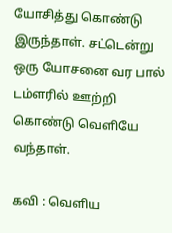யோசித்து கொண்டு இருந்தாள். சட்டென்று ஒரு யோசனை வர பால் டம்ளரில் ஊற்றி கொண்டு வெளியே வந்தாள்.

கவி : வெளிய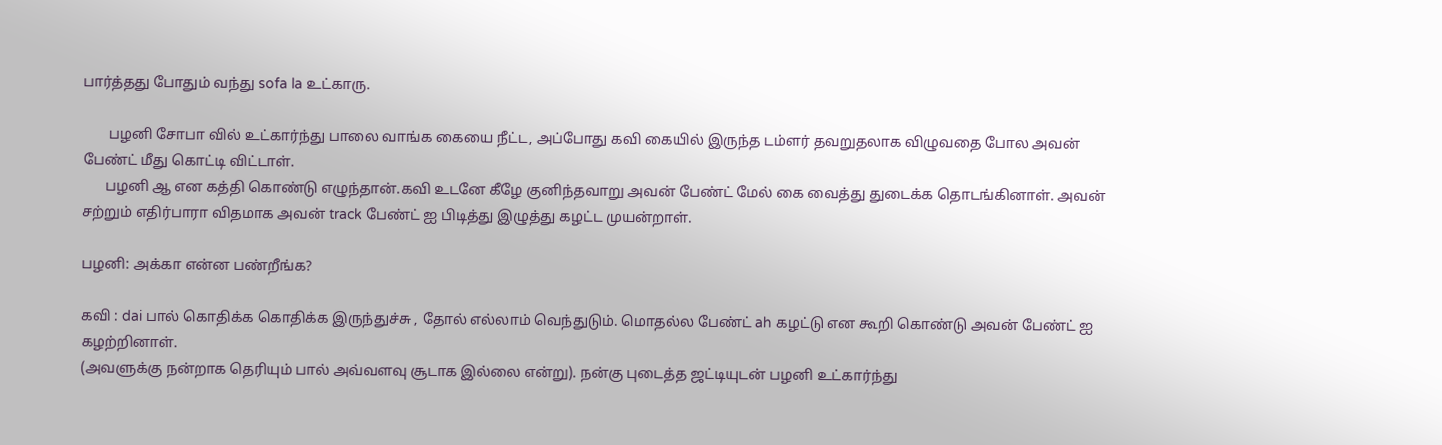பார்த்தது போதும் வந்து sofa la உட்காரு.

       பழனி சோபா வில் உட்கார்ந்து பாலை வாங்க கையை நீட்ட, அப்போது கவி கையில் இருந்த டம்ளர் தவறுதலாக விழுவதை போல அவன் பேண்ட் மீது கொட்டி விட்டாள்.
      பழனி ஆ என கத்தி கொண்டு எழுந்தான்.கவி உடனே கீழே குனிந்தவாறு அவன் பேண்ட் மேல் கை வைத்து துடைக்க தொடங்கினாள். அவன் சற்றும் எதிர்பாரா விதமாக அவன் track பேண்ட் ஐ பிடித்து இழுத்து கழட்ட முயன்றாள்.

பழனி: அக்கா என்ன பண்றீங்க?

கவி : dai பால் கொதிக்க கொதிக்க இருந்துச்சு , தோல் எல்லாம் வெந்துடும். மொதல்ல பேண்ட் ah கழட்டு என கூறி கொண்டு அவன் பேண்ட் ஐ கழற்றினாள்.
(அவளுக்கு நன்றாக தெரியும் பால் அவ்வளவு சூடாக இல்லை என்று). நன்கு புடைத்த ஜட்டியுடன் பழனி உட்கார்ந்து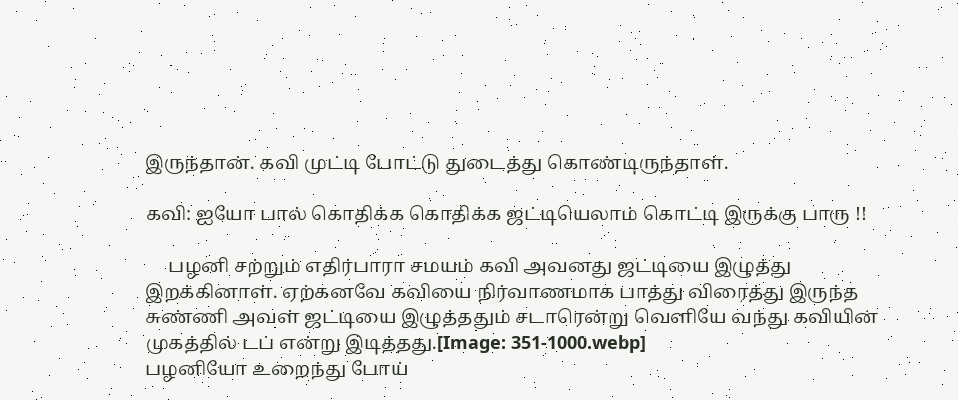இருந்தான். கவி முட்டி போட்டு துடைத்து கொண்டிருந்தாள்.

கவி: ஐயோ பால் கொதிக்க கொதிக்க ஜட்டியெலாம் கொட்டி இருக்கு பாரு !!

     பழனி சற்றும் எதிர்பாரா சமயம் கவி அவனது ஜட்டியை இழுத்து இறக்கினாள். ஏற்கனவே கவியை நிர்வாணமாக பாத்து விரைத்து இருந்த சுண்ணி அவள் ஜட்டியை இழுத்ததும் சடாரென்று வெளியே வந்து கவியின் முகத்தில் டப் என்று இடித்தது.[Image: 351-1000.webp]
பழனியோ உறைந்து போய்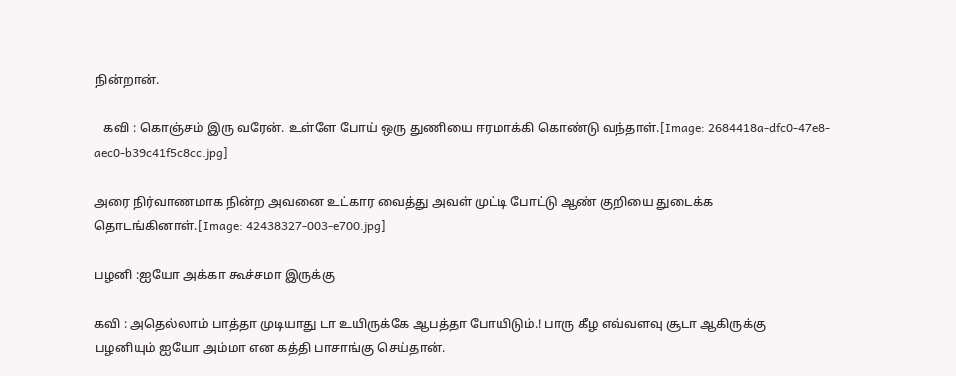நின்றான்.

   கவி : கொஞ்சம் இரு வரேன். உள்ளே போய் ஒரு துணியை ஈரமாக்கி கொண்டு வந்தாள்.[Image: 2684418a-dfc0-47e8-aec0-b39c41f5c8cc.jpg]

அரை நிர்வாணமாக நின்ற அவனை உட்கார வைத்து அவள் முட்டி போட்டு ஆண் குறியை துடைக்க தொடங்கினாள்.[Image: 42438327-003-e700.jpg]

பழனி :ஐயோ அக்கா கூச்சமா இருக்கு

கவி : அதெல்லாம் பாத்தா முடியாது டா உயிருக்கே ஆபத்தா போயிடும்.! பாரு கீழ எவ்வளவு சூடா ஆகிருக்கு
பழனியும் ஐயோ அம்மா என கத்தி பாசாங்கு செய்தான்.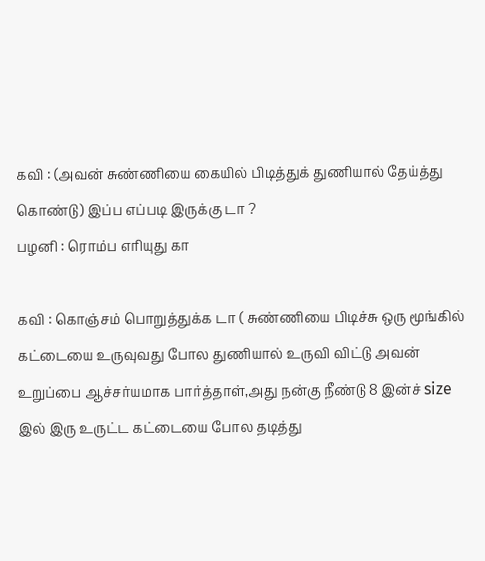கவி : (அவன் சுண்ணியை கையில் பிடித்துக் துணியால் தேய்த்து கொண்டு) இப்ப எப்படி இருக்கு டா ?
பழனி : ரொம்ப எரியுது கா

கவி : கொஞ்சம் பொறுத்துக்க டா ( சுண்ணியை பிடிச்சு ஒரு மூங்கில் கட்டையை உருவுவது போல துணியால் உருவி விட்டு அவன் உறுப்பை ஆச்சர்யமாக பார்த்தாள்,அது நன்கு நீண்டு 8 இன்ச் size இல் இரு உருட்ட கட்டையை போல தடித்து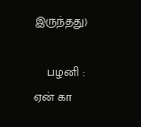இருந்தது)

    பழனி : ஏன் கா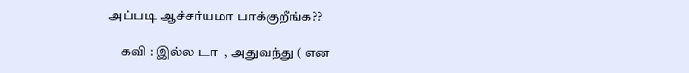அப்படி ஆச்சர்யமா பாக்குறீங்க??

     கவி : இல்ல டா  , அதுவந்து ( என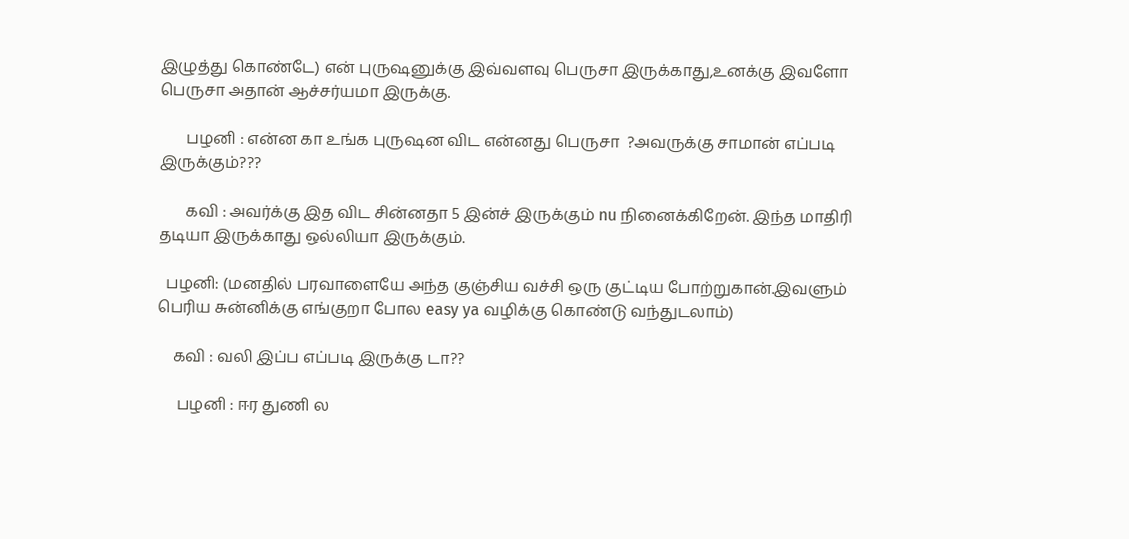இழுத்து கொண்டே) என் புருஷனுக்கு இவ்வளவு பெருசா இருக்காது,உனக்கு இவளோ பெருசா அதான் ஆச்சர்யமா இருக்கு.

       பழனி : என்ன கா உங்க புருஷன விட என்னது பெருசா  ?அவருக்கு சாமான் எப்படி இருக்கும்???

       கவி : அவர்க்கு இத விட சின்னதா 5 இன்ச் இருக்கும் nu நினைக்கிறேன். இந்த மாதிரி தடியா இருக்காது ஒல்லியா இருக்கும்.

  பழனி: (மனதில் பரவாளையே அந்த குஞ்சிய வச்சி ஒரு குட்டிய போற்றுகான்.இவளும் பெரிய சுன்னிக்கு எங்குறா போல easy ya வழிக்கு கொண்டு வந்துடலாம்)

    கவி : வலி இப்ப எப்படி இருக்கு டா??

     பழனி : ஈர துணி ல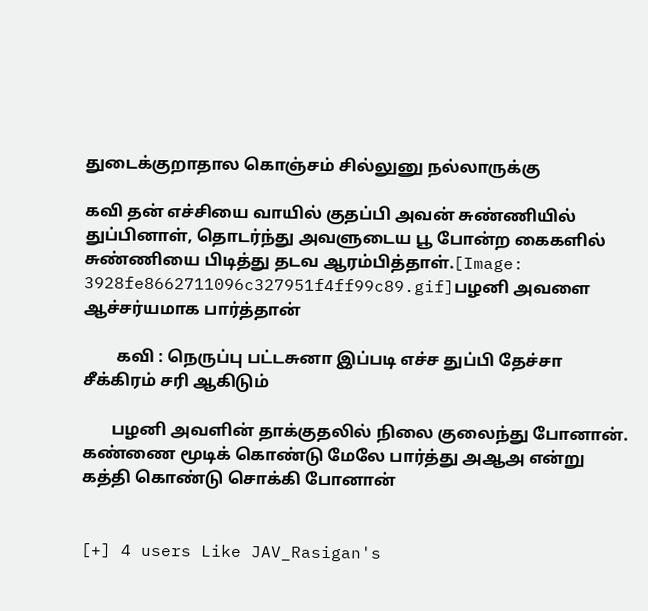துடைக்குறாதால கொஞ்சம் சில்லுனு நல்லாருக்கு

கவி தன் எச்சியை வாயில் குதப்பி அவன் சுண்ணியில் துப்பினாள், தொடர்ந்து அவளுடைய பூ போன்ற கைகளில் சுண்ணியை பிடித்து தடவ ஆரம்பித்தாள்.[Image: 3928fe8662711096c327951f4ff99c89.gif]பழனி அவளை ஆச்சர்யமாக பார்த்தான்

        கவி : நெருப்பு பட்டசுனா இப்படி எச்ச துப்பி தேச்சா சீக்கிரம் சரி ஆகிடும்

       பழனி அவளின் தாக்குதலில் நிலை குலைந்து போனான். கண்ணை மூடிக் கொண்டு மேலே பார்த்து அஆஅ என்று கத்தி கொண்டு சொக்கி போனான்


[+] 4 users Like JAV_Rasigan's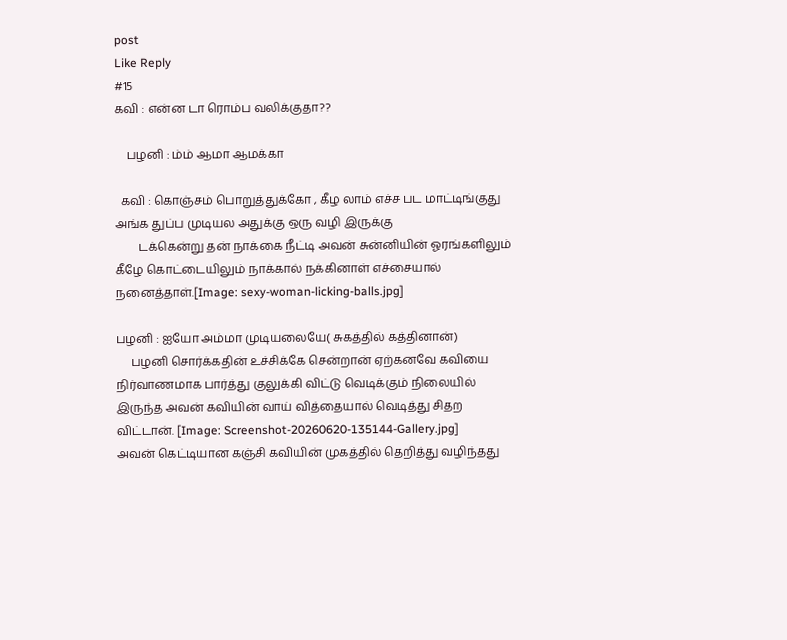post
Like Reply
#15
கவி : என்ன டா ரொம்ப வலிக்குதா??

    பழனி : ம்ம் ஆமா ஆமக்கா

  கவி : கொஞ்சம் பொறுத்துக்கோ , கீழ லாம் எச்ச பட மாட்டிங்குது அங்க துப்ப முடியல அதுக்கு ஒரு வழி இருக்கு
        டக்கென்று தன் நாக்கை நீட்டி அவன் சுன்னியின் ஓரங்களிலும் கீழே கொட்டையிலும் நாக்கால் நக்கினாள் எச்சையால் நனைத்தாள்.[Image: sexy-woman-licking-balls.jpg]

பழனி : ஐயோ அம்மா முடியலையே( சுகத்தில் கத்தினான்)
     பழனி சொர்க்கதின் உச்சிக்கே சென்றான் ஏற்கனவே கவியை நிர்வாணமாக பார்த்து குலுக்கி விட்டு வெடிக்கும் நிலையில் இருந்த அவன் கவியின் வாய் வித்தையால் வெடித்து சிதற விட்டான். [Image: Screenshot-20260620-135144-Gallery.jpg]
அவன் கெட்டியான கஞ்சி கவியின் முகத்தில் தெறித்து வழிந்தது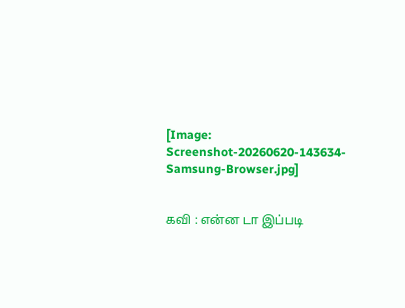[Image: Screenshot-20260620-143634-Samsung-Browser.jpg]


கவி : என்ன டா இப்படி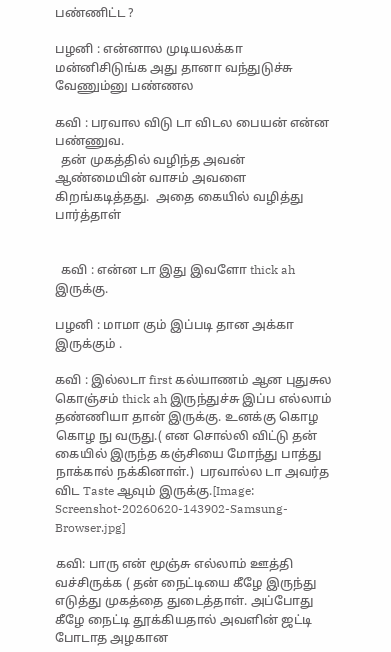பண்ணிட்ட ?

பழனி : என்னால முடியலக்கா மன்னிசிடுங்க அது தானா வந்துடுச்சு வேணும்னு பண்ணல

கவி : பரவால விடு டா விடல பையன் என்ன பண்ணுவ.
  தன் முகத்தில் வழிந்த அவன் ஆண்மையின் வாசம் அவளை கிறங்கடித்தது.  அதை கையில் வழித்து பார்த்தாள்


  கவி : என்ன டா இது இவளோ thick ah இருக்கு.

பழனி : மாமா கும் இப்படி தான அக்கா இருக்கும் .

கவி : இல்லடா first கல்யாணம் ஆன புதுசுல கொஞ்சம் thick ah இருந்துச்சு இப்ப எல்லாம் தண்ணியா தான் இருக்கு. உனக்கு கொழ கொழ நு வருது.( என சொல்லி விட்டு தன் கையில் இருந்த கஞ்சியை மோந்து பாத்து நாக்கால் நக்கினாள்.)  பரவால்ல டா அவர்த விட Taste ஆவும் இருக்கு.[Image: Screenshot-20260620-143902-Samsung-Browser.jpg]

கவி: பாரு என் மூஞ்சு எல்லாம் ஊத்தி வச்சிருக்க ( தன் நைட்டியை கீழே இருந்து எடுத்து முகத்தை துடைத்தாள். அப்போது கீழே நைட்டி தூக்கியதால் அவளின் ஜட்டி போடாத அழகான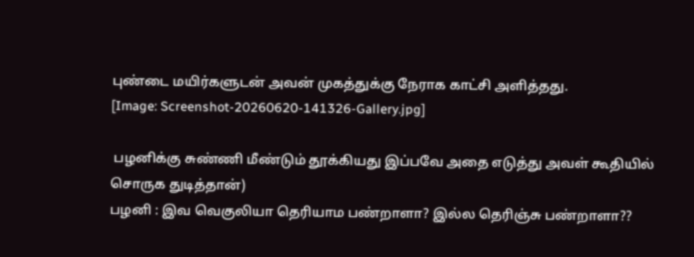புண்டை மயிர்களுடன் அவன் முகத்துக்கு நேராக காட்சி அளித்தது.
[Image: Screenshot-20260620-141326-Gallery.jpg]

 பழனிக்கு சுண்ணி மீண்டும் தூக்கியது இப்பவே அதை எடுத்து அவள் கூதியில் சொருக துடித்தான்)
பழனி : இவ வெகுலியா தெரியாம பண்றாளா? இல்ல தெரிஞ்சு பண்றாளா??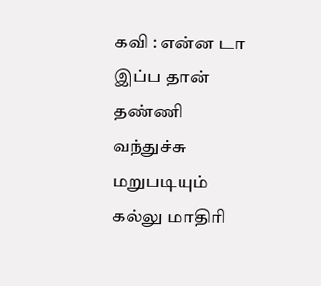கவி : என்ன டா இப்ப தான் தண்ணி வந்துச்சு மறுபடியும் கல்லு மாதிரி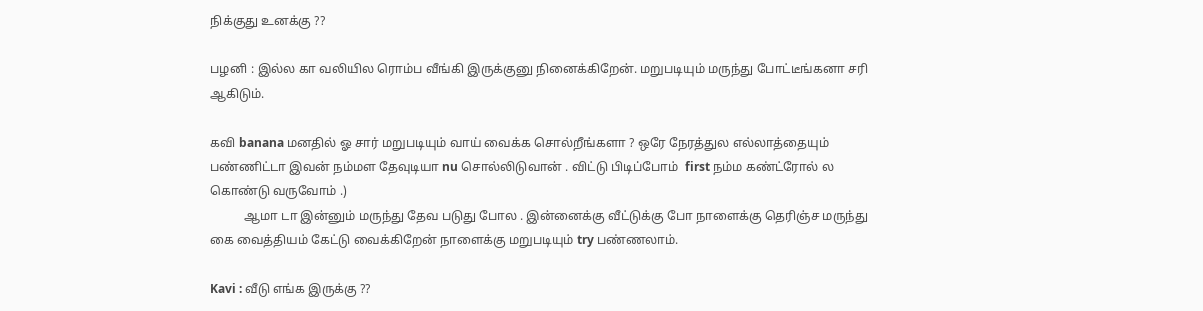நிக்குது உனக்கு ??

பழனி : இல்ல கா வலியில ரொம்ப வீங்கி இருக்குனு நினைக்கிறேன். மறுபடியும் மருந்து போட்டீங்கனா சரி ஆகிடும்.

கவி banana மனதில் ஓ சார் மறுபடியும் வாய் வைக்க சொல்றீங்களா ? ஒரே நேரத்துல எல்லாத்தையும் பண்ணிட்டா இவன் நம்மள தேவுடியா nu சொல்லிடுவான் . விட்டு பிடிப்போம்  first நம்ம கண்ட்ரோல் ல கொண்டு வருவோம் .)
           ஆமா டா இன்னும் மருந்து தேவ படுது போல . இன்னைக்கு வீட்டுக்கு போ நாளைக்கு தெரிஞ்ச மருந்து கை வைத்தியம் கேட்டு வைக்கிறேன் நாளைக்கு மறுபடியும் try பண்ணலாம்.

Kavi : வீடு எங்க இருக்கு ??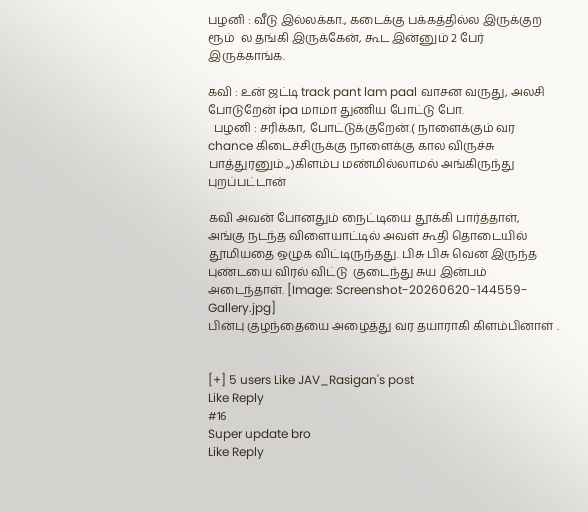பழனி : வீடு இல்லக்கா., கடைக்கு பக்கத்தில்ல இருக்குற ரூம்  ல தங்கி இருக்கேன், கூட இன்னும் 2 பேர் இருக்காங்க.

கவி : உன் ஜட்டி track pant lam paal வாசன வருது, அலசி போடுறேன் ipa மாமா துணிய போட்டு போ.
  பழனி : சரிக்கா, போட்டுக்குறேன்.( நாளைக்கும் வர chance கிடைச்சிருக்கு நாளைக்கு கால விருச்சு பாத்துரனும்.,,)கிளம்ப மண்மில்லாமல் அங்கிருந்து புறப்பட்டான்

கவி அவன் போனதும் நைட்டியை தூக்கி பார்த்தாள், அங்கு நடந்த விளையாட்டில் அவள் கூதி தொடையில் தூமியதை ஒழுக விட்டிருந்தது. பிசு பிசு வென இருந்த புண்டயை விரல் விட்டு  குடைந்து சுய இன்பம் அடைந்தாள். [Image: Screenshot-20260620-144559-Gallery.jpg]
பின்பு குழந்தையை அழைத்து வர தயாராகி கிளம்பினாள் .


[+] 5 users Like JAV_Rasigan's post
Like Reply
#16
Super update bro
Like Reply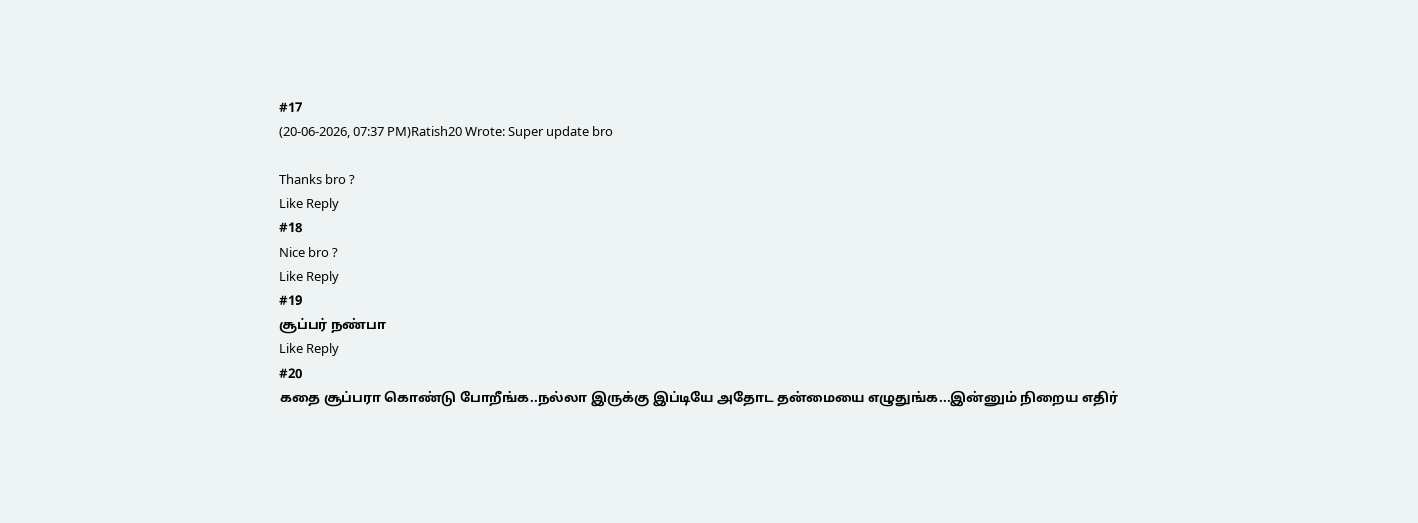#17
(20-06-2026, 07:37 PM)Ratish20 Wrote: Super update bro

Thanks bro ?
Like Reply
#18
Nice bro ?
Like Reply
#19
சூப்பர் நண்பா
Like Reply
#20
கதை சூப்பரா கொண்டு போறீங்க..நல்லா இருக்கு இப்டியே அதோட தன்மையை எழுதுங்க...இன்னும் நிறைய எதிர்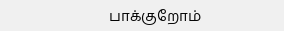பாக்குறோம்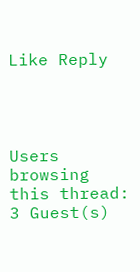Like Reply




Users browsing this thread: 3 Guest(s)